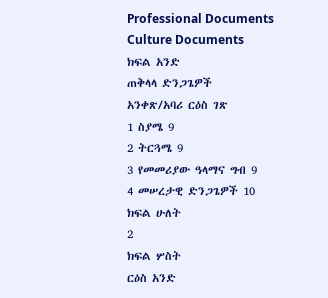Professional Documents
Culture Documents
ክፍል አንድ
ጠቅላላ ድንጋጌዎች
አንቀጽ/አባሪ ርዕስ ገጽ
1 ስያሜ 9
2 ትርጓሜ 9
3 የመመሪያው ዓላማና ግብ 9
4 መሠረታዊ ድንጋጌዎች 10
ክፍል ሁለት
2
ክፍል ሦስት
ርዕስ አንድ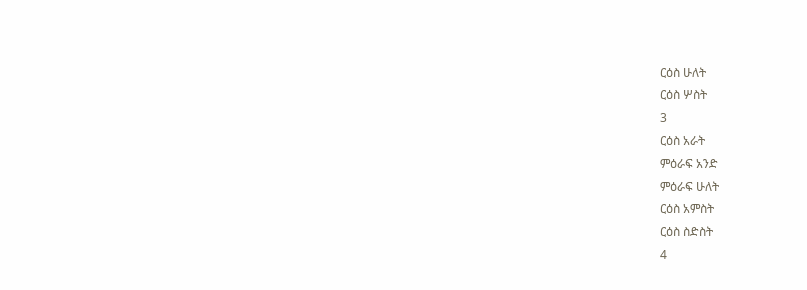ርዕስ ሁለት
ርዕስ ሦስት
3
ርዕስ አራት
ምዕራፍ አንድ
ምዕራፍ ሁለት
ርዕስ አምስት
ርዕስ ስድስት
4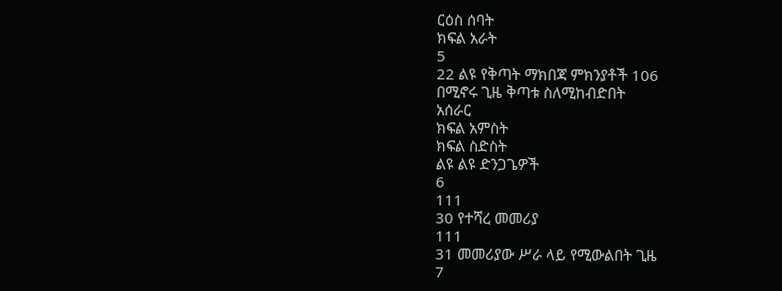ርዕስ ሰባት
ክፍል አራት
5
22 ልዩ የቅጣት ማክበጃ ምክንያቶች 106
በሚኖሩ ጊዜ ቅጣቱ ስለሚከብድበት
አሰራር
ክፍል አምስት
ክፍል ስድስት
ልዩ ልዩ ድንጋጌዎች
6
111
30 የተሻረ መመሪያ
111
31 መመሪያው ሥራ ላይ የሚውልበት ጊዜ
7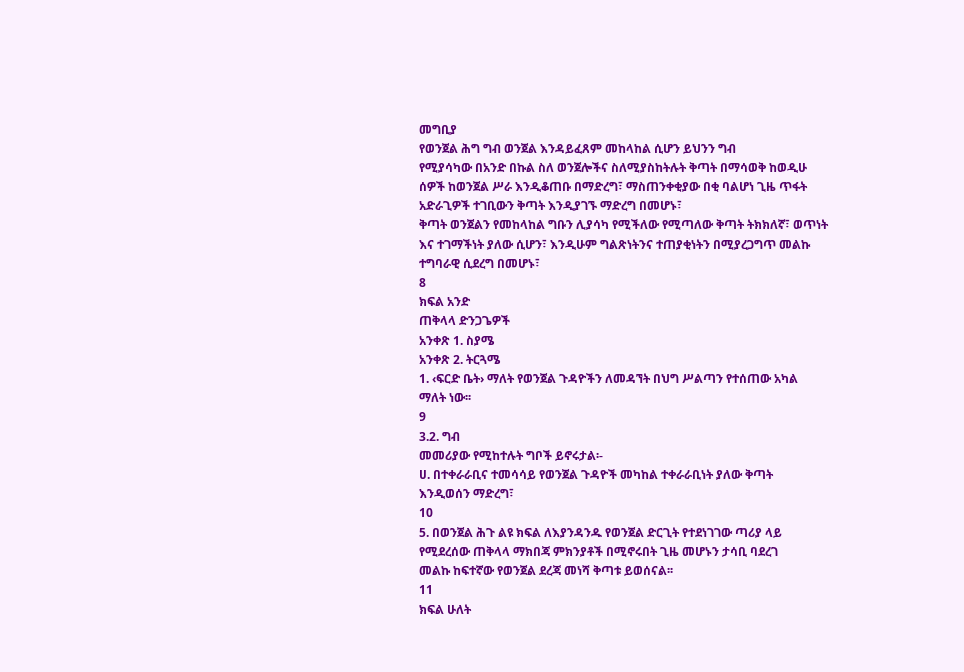መግቢያ
የወንጀል ሕግ ግብ ወንጀል እንዳይፈጸም መከላከል ሲሆን ይህንን ግብ
የሚያሳካው በአንድ በኩል ስለ ወንጀሎችና ስለሚያስከትሉት ቅጣት በማሳወቅ ከወዲሁ
ሰዎች ከወንጀል ሥራ እንዲቆጠቡ በማድረግ፣ ማስጠንቀቂያው በቂ ባልሆነ ጊዜ ጥፋት
አድራጊዎች ተገቢውን ቅጣት እንዲያገኙ ማድረግ በመሆኑ፣
ቅጣት ወንጀልን የመከላከል ግቡን ሊያሳካ የሚችለው የሚጣለው ቅጣት ትክክለኛ፣ ወጥነት
እና ተገማችነት ያለው ሲሆን፣ እንዲሁም ግልጽነትንና ተጠያቂነትን በሚያረጋግጥ መልኩ
ተግባራዊ ሲደረግ በመሆኑ፣
8
ክፍል አንድ
ጠቅላላ ድንጋጌዎች
አንቀጽ 1. ስያሜ
አንቀጽ 2. ትርጓሜ
1. ‹ፍርድ ቤት› ማለት የወንጀል ጉዳዮችን ለመዳኘት በህግ ሥልጣን የተሰጠው አካል
ማለት ነው፡፡
9
3.2. ግብ
መመሪያው የሚከተሉት ግቦች ይኖሩታል፡-
ሀ. በተቀራራቢና ተመሳሳይ የወንጀል ጉዳዮች መካከል ተቀራራቢነት ያለው ቅጣት
እንዲወሰን ማድረግ፣
10
5. በወንጀል ሕጉ ልዩ ክፍል ለእያንዳንዱ የወንጀል ድርጊት የተደነገገው ጣሪያ ላይ
የሚደረሰው ጠቅላላ ማክበጃ ምክንያቶች በሚኖሩበት ጊዜ መሆኑን ታሳቢ ባደረገ
መልኩ ከፍተኛው የወንጀል ደረጃ መነሻ ቅጣቱ ይወሰናል፡፡
11
ክፍል ሁለት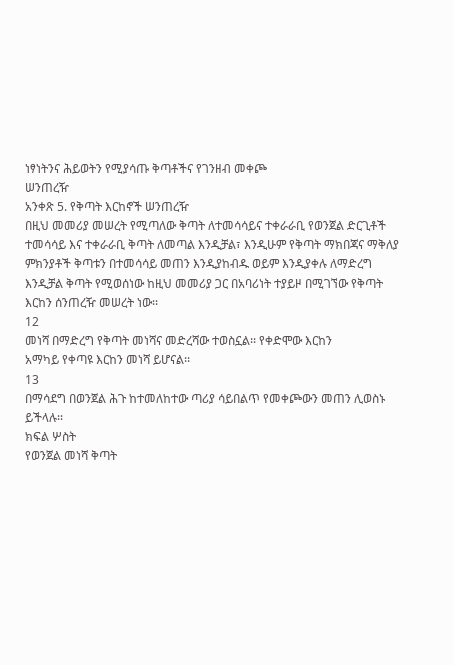ነፃነትንና ሕይወትን የሚያሳጡ ቅጣቶችና የገንዘብ መቀጮ
ሠንጠረዥ
አንቀጽ 5. የቅጣት እርከኖች ሠንጠረዥ
በዚህ መመሪያ መሠረት የሚጣለው ቅጣት ለተመሳሳይና ተቀራራቢ የወንጀል ድርጊቶች
ተመሳሳይ እና ተቀራራቢ ቅጣት ለመጣል እንዲቻል፣ እንዲሁም የቅጣት ማክበጃና ማቅለያ
ምክንያቶች ቅጣቱን በተመሳሳይ መጠን እንዲያከብዱ ወይም እንዲያቀሉ ለማድረግ
እንዲቻል ቅጣት የሚወሰነው ከዚህ መመሪያ ጋር በአባሪነት ተያይዞ በሚገኘው የቅጣት
እርከን ሰንጠረዥ መሠረት ነው፡፡
12
መነሻ በማድረግ የቅጣት መነሻና መድረሻው ተወስኗል፡፡ የቀድሞው እርከን
አማካይ የቀጣዩ እርከን መነሻ ይሆናል፡፡
13
በማሳደግ በወንጀል ሕጉ ከተመለከተው ጣሪያ ሳይበልጥ የመቀጮውን መጠን ሊወስኑ
ይችላሉ፡፡
ክፍል ሦስት
የወንጀል መነሻ ቅጣት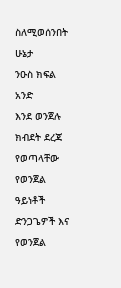ስለሚወሰንበት ሁኔታ
ንዑስ ክፍል አንድ
እንደ ወንጀሉ ክብደት ደረጃ የወጣላቸው የወንጀል ዓይነቶች
ድንጋጌዎች እና የወንጀል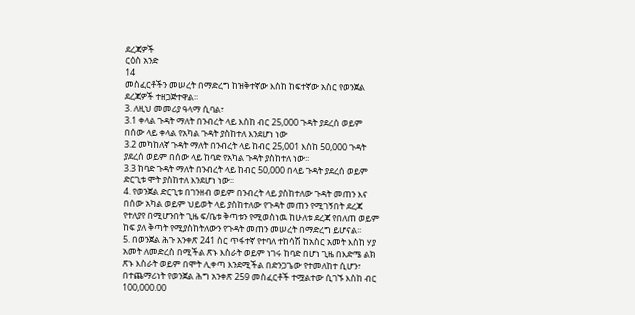ደረጃዎች
ርዕስ አንድ
14
መስፈርቶችን መሠረት በማድረግ ከዝቅተኛው እስከ ከፍተኛው አስር የወንጀል
ደረጃዎች ተዘጋጅተዋል፡፡
3. ለዚህ መመሪያ ዓላማ ሲባል፣
3.1 ቀላል ጉዳት ማለት በንብረት ላይ እስከ ብር 25,000 ጉዳት ያደረሰ ወይም
በሰው ላይ ቀላል የአካል ጉዳት ያስከተለ እንደሆነ ነው
3.2 መካከለኛ ጉዳት ማለት በንብረት ላይ ከብር 25,001 እስከ 50,000 ጉዳት
ያደረሰ ወይም በሰው ላይ ከባድ የአካል ጉዳት ያስከተለ ነው፡፡
3.3 ከባድ ጉዳት ማለት በንብረት ላይ ከብር 50,000 በላይ ጉዳት ያደረሰ ወይም
ድርጊቱ ሞት ያስከተለ እንደሆነ ነው፡፡
4. የወንጀል ድርጊቱ በገንዘብ ወይም በንብረት ላይ ያስከተለው ጉዳት መጠን እና
በሰው አካል ወይም ህይወት ላይ ያስከተለው የጉዳት መጠን የሚገኝበት ደረጃ
የተለያየ በሚሆንበት ጊዜ ፍ/ቤቱ ቅጣቱን የሚወስነዉ ከሁለቱ ደረጃ የበለጠ ወይም
ከፍ ያለ ቅጣት የሚያስከትለውን የጉዳት መጠን መሠረት በማድረግ ይሆናል፡፡
5. በወንጀል ሕጉ አንቀጽ 241 ስር ጥፋተኛ የተባለ ተከሳሽ ከአስር አመት እስከ ሃያ
አመት ለመድረስ በሚችል ጽኑ እስራት ወይም ነገሩ ከባድ በሆነ ጊዜ በእድሜ ልክ
ጽኑ እስራት ወይም በሞት ሊቀጣ እንደሚችል በድንጋጌው የተመለከተ ሲሆን፣
በተጨማሪነት የወንጀል ሕግ አንቀጽ 259 መስፈርቶች ተሟልተው ሲገኙ እስከ ብር
100,000.00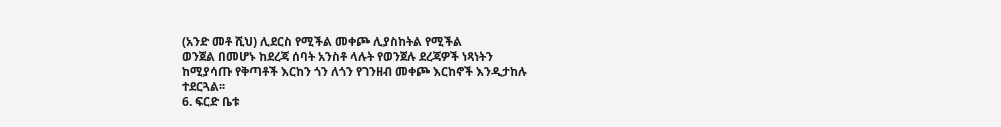(አንድ መቶ ሺህ) ሊደርስ የሚችል መቀጮ ሊያስከትል የሚችል
ወንጀል በመሆኑ ከደረጃ ሰባት አንስቶ ላሉት የወንጀሉ ደረጃዎች ነጻነትን
ከሚያሳጡ የቅጣቶች እርከን ጎን ለጎን የገንዘብ መቀጮ እርከኖች እንዲታከሉ
ተደርጓል፡፡
6. ፍርድ ቤቱ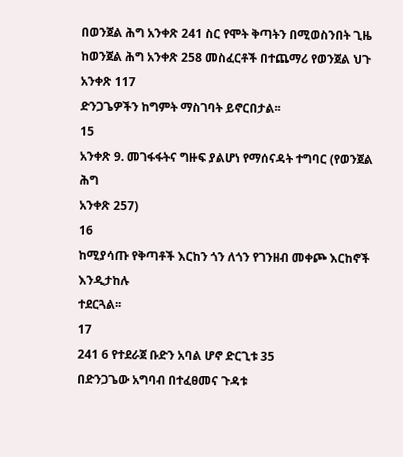በወንጀል ሕግ አንቀጽ 241 ስር የሞት ቅጣትን በሚወስንበት ጊዜ
ከወንጀል ሕግ አንቀጽ 258 መስፈርቶች በተጨማሪ የወንጀል ህጉ አንቀጽ 117
ድንጋጌዎችን ከግምት ማስገባት ይኖርበታል፡፡
15
አንቀጽ 9. መገፋፋትና ግዙፍ ያልሆነ የማሰናዳት ተግባር (የወንጀል ሕግ
አንቀጽ 257)
16
ከሚያሳጡ የቅጣቶች እርከን ጎን ለጎን የገንዘብ መቀጮ እርከኖች እንዲታከሉ
ተደርጓል፡፡
17
241 6 የተደራጀ ቡድን አባል ሆኖ ድርጊቱ 35
በድንጋጌው አግባብ በተፈፀመና ጉዳቱ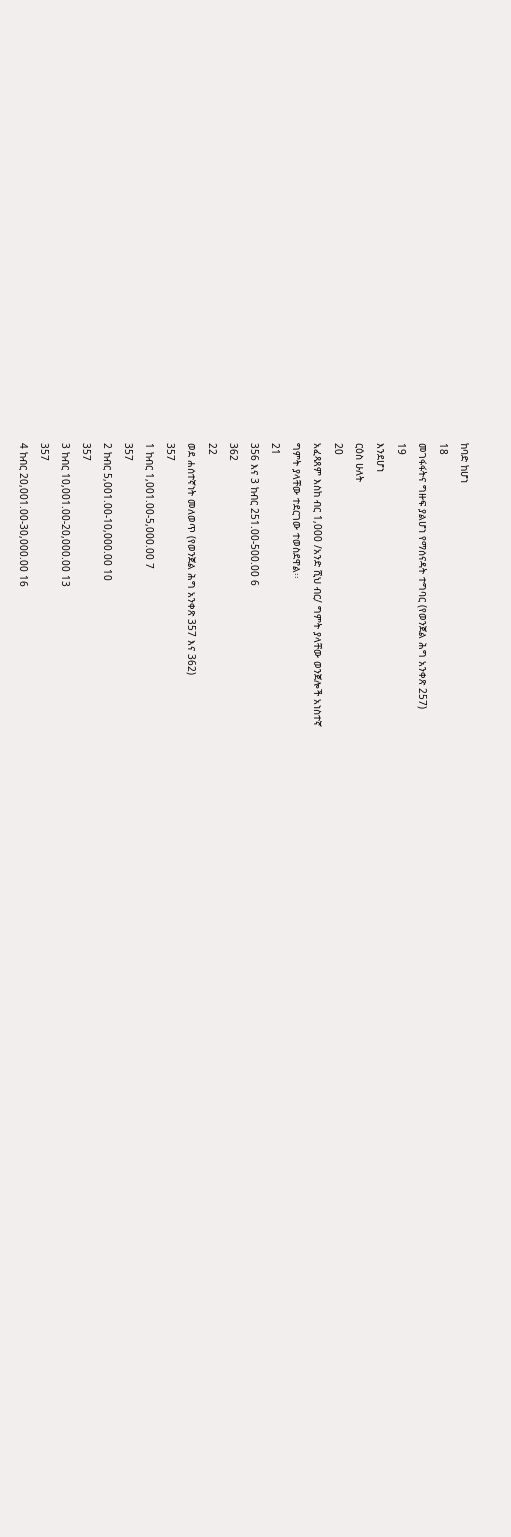ከባድ ከሆነ
18
መገፋፋትና ግዙፍ ያልሆነ የማሰናዳት ተግባር (የወንጀል ሕግ አንቀጽ 257)
19
እንደሆነ
ርዕስ ሁለት
20
አፈጻጸም እስከ ብር 1,000 /አንድ ሺህ ብር/ ግምት ያላቸው ወንጀሎች አነስተኛ
ግምት ያላቸው ተደርገው ተወስደዋል፡፡
21
356 እና 3 ከብር 251.00-500.00 6
362
22
ወደ ሐሰተኛነት መለወጥ (የወንጀል ሕግ አንቀጽ 357 እና 362)
357
1 ከብር 1,001.00-5,000.00 7
357
2 ከብር 5,001.00-10,000.00 10
357
3 ከብር 10,001.00-20,000.00 13
357
4 ከብር 20,001.00-30,000.00 16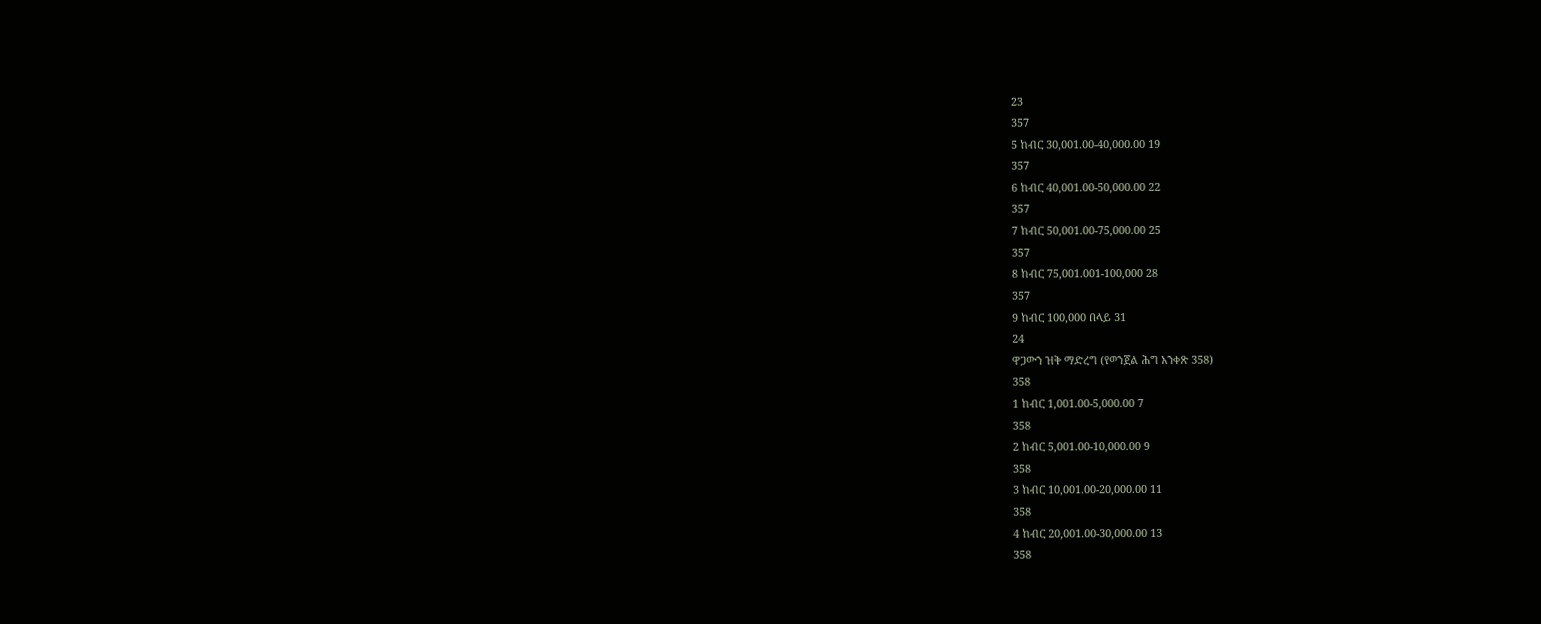23
357
5 ከብር 30,001.00-40,000.00 19
357
6 ከብር 40,001.00-50,000.00 22
357
7 ከብር 50,001.00-75,000.00 25
357
8 ከብር 75,001.001-100,000 28
357
9 ከብር 100,000 በላይ 31
24
ዋጋውን ዝቅ ማድረግ (የወንጀል ሕግ አንቀጽ 358)
358
1 ከብር 1,001.00-5,000.00 7
358
2 ከብር 5,001.00-10,000.00 9
358
3 ከብር 10,001.00-20,000.00 11
358
4 ከብር 20,001.00-30,000.00 13
358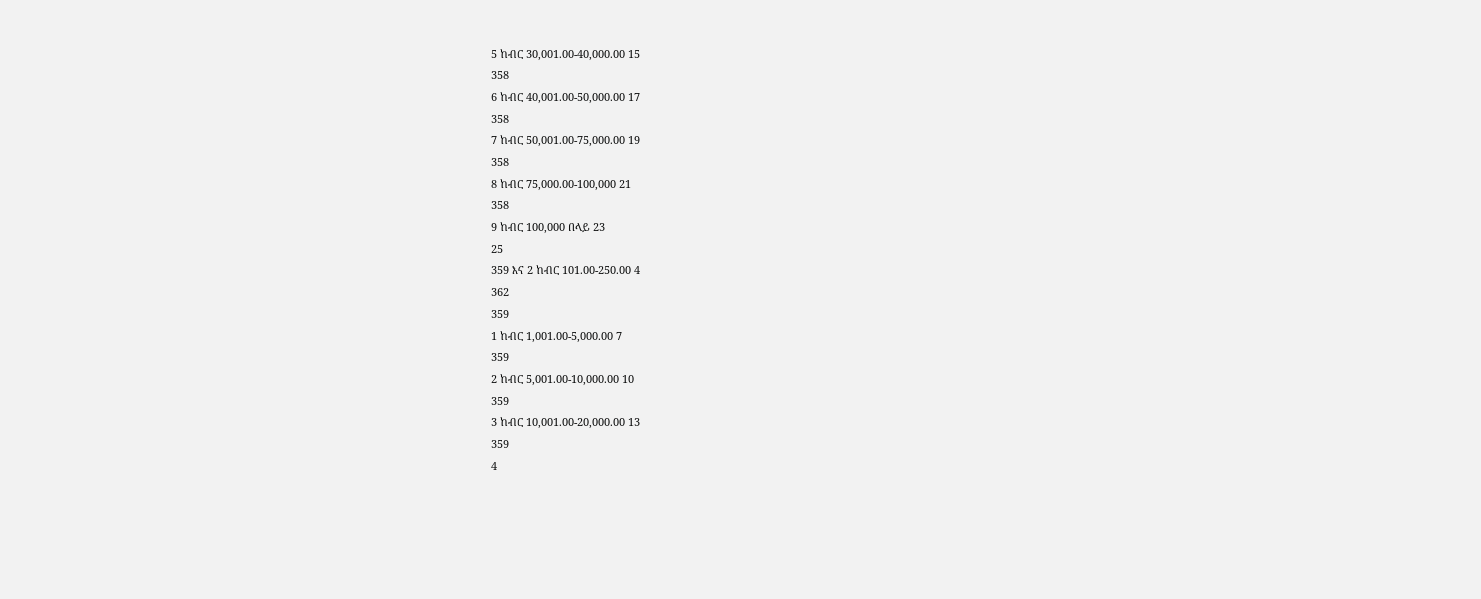5 ከብር 30,001.00-40,000.00 15
358
6 ከብር 40,001.00-50,000.00 17
358
7 ከብር 50,001.00-75,000.00 19
358
8 ከብር 75,000.00-100,000 21
358
9 ከብር 100,000 በላይ 23
25
359 እና 2 ከብር 101.00-250.00 4
362
359
1 ከብር 1,001.00-5,000.00 7
359
2 ከብር 5,001.00-10,000.00 10
359
3 ከብር 10,001.00-20,000.00 13
359
4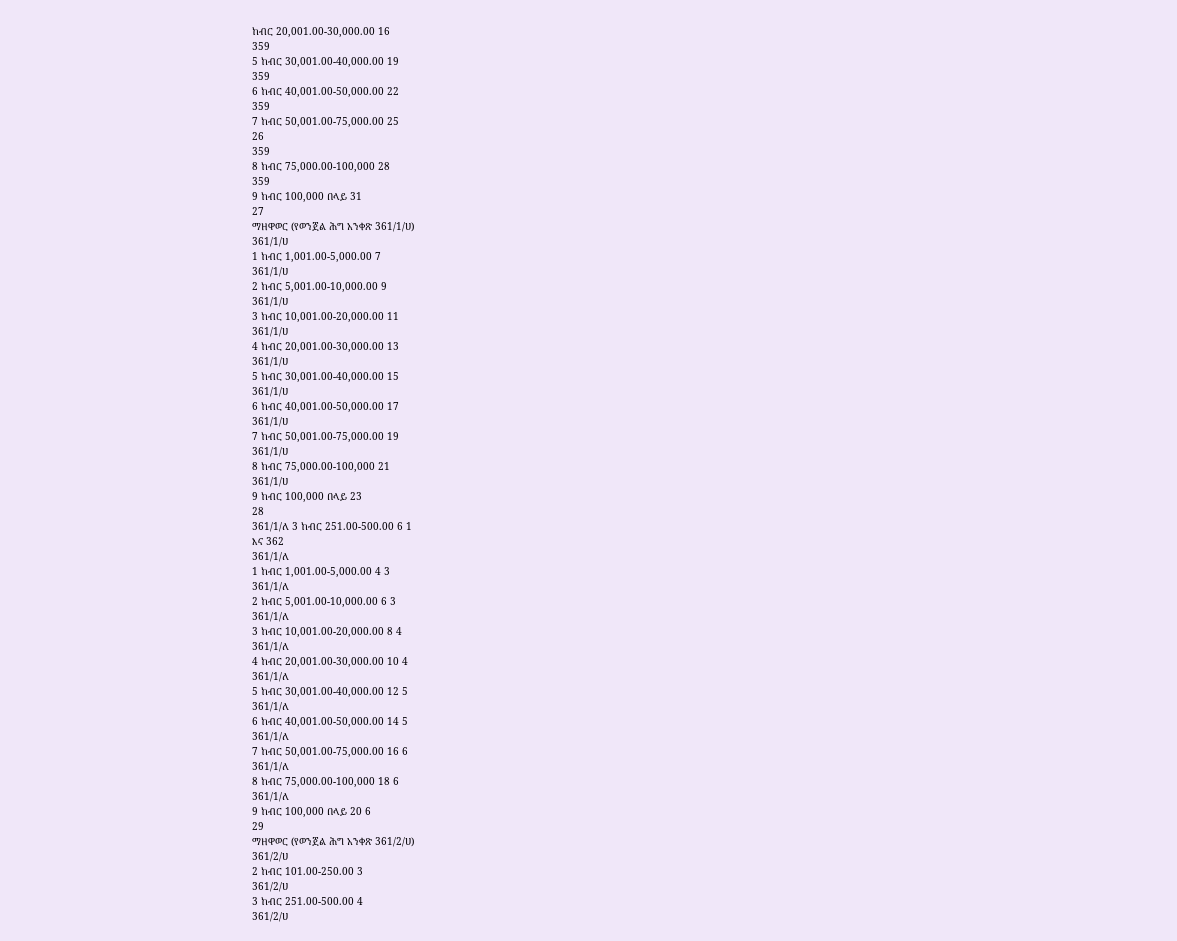ከብር 20,001.00-30,000.00 16
359
5 ከብር 30,001.00-40,000.00 19
359
6 ከብር 40,001.00-50,000.00 22
359
7 ከብር 50,001.00-75,000.00 25
26
359
8 ከብር 75,000.00-100,000 28
359
9 ከብር 100,000 በላይ 31
27
ማዘዋወር (የወንጀል ሕግ አንቀጽ 361/1/ሀ)
361/1/ሀ
1 ከብር 1,001.00-5,000.00 7
361/1/ሀ
2 ከብር 5,001.00-10,000.00 9
361/1/ሀ
3 ከብር 10,001.00-20,000.00 11
361/1/ሀ
4 ከብር 20,001.00-30,000.00 13
361/1/ሀ
5 ከብር 30,001.00-40,000.00 15
361/1/ሀ
6 ከብር 40,001.00-50,000.00 17
361/1/ሀ
7 ከብር 50,001.00-75,000.00 19
361/1/ሀ
8 ከብር 75,000.00-100,000 21
361/1/ሀ
9 ከብር 100,000 በላይ 23
28
361/1/ለ 3 ከብር 251.00-500.00 6 1
እና 362
361/1/ለ
1 ከብር 1,001.00-5,000.00 4 3
361/1/ለ
2 ከብር 5,001.00-10,000.00 6 3
361/1/ለ
3 ከብር 10,001.00-20,000.00 8 4
361/1/ለ
4 ከብር 20,001.00-30,000.00 10 4
361/1/ለ
5 ከብር 30,001.00-40,000.00 12 5
361/1/ለ
6 ከብር 40,001.00-50,000.00 14 5
361/1/ለ
7 ከብር 50,001.00-75,000.00 16 6
361/1/ለ
8 ከብር 75,000.00-100,000 18 6
361/1/ለ
9 ከብር 100,000 በላይ 20 6
29
ማዘዋወር (የወንጀል ሕግ አንቀጽ 361/2/ሀ)
361/2/ሀ
2 ከብር 101.00-250.00 3
361/2/ሀ
3 ከብር 251.00-500.00 4
361/2/ሀ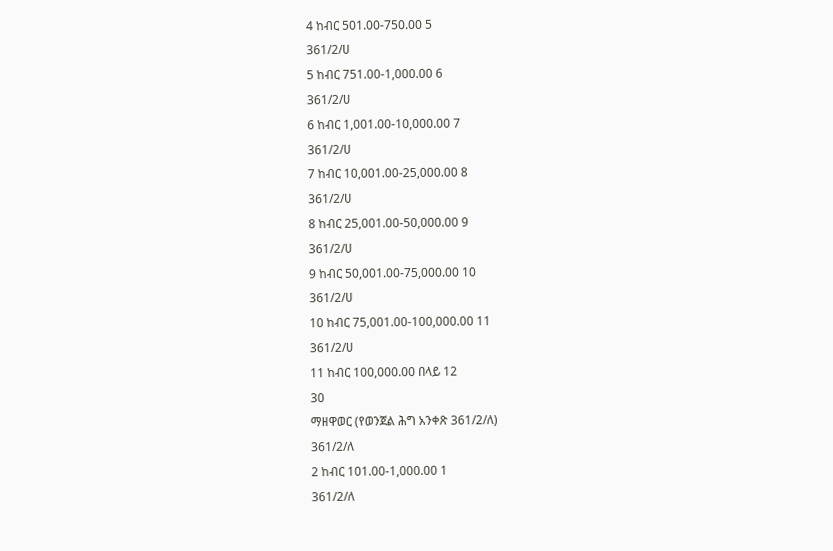4 ከብር 501.00-750.00 5
361/2/ሀ
5 ከብር 751.00-1,000.00 6
361/2/ሀ
6 ከብር 1,001.00-10,000.00 7
361/2/ሀ
7 ከብር 10,001.00-25,000.00 8
361/2/ሀ
8 ከብር 25,001.00-50,000.00 9
361/2/ሀ
9 ከብር 50,001.00-75,000.00 10
361/2/ሀ
10 ከብር 75,001.00-100,000.00 11
361/2/ሀ
11 ከብር 100,000.00 በላይ 12
30
ማዘዋወር (የወንጀል ሕግ አንቀጽ 361/2/ለ)
361/2/ለ
2 ከብር 101.00-1,000.00 1
361/2/ለ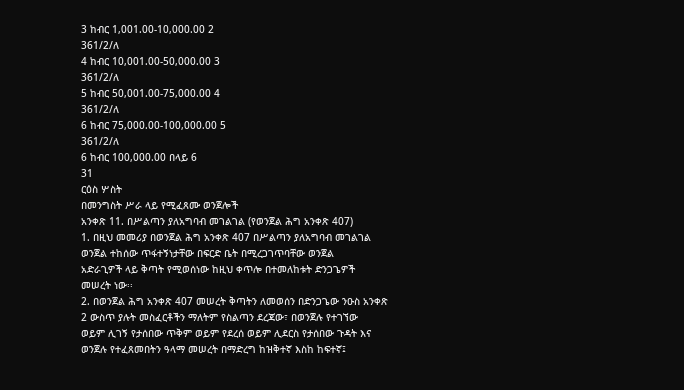3 ከብር 1,001.00-10,000.00 2
361/2/ለ
4 ከብር 10,001.00-50,000.00 3
361/2/ለ
5 ከብር 50,001.00-75,000.00 4
361/2/ለ
6 ከብር 75,000.00-100,000.00 5
361/2/ለ
6 ከብር 100,000.00 በላይ 6
31
ርዕስ ሦስት
በመንግስት ሥራ ላይ የሚፈጸሙ ወንጀሎች
አንቀጽ 11. በሥልጣን ያለአግባብ መገልገል (የወንጀል ሕግ አንቀጽ 407)
1. በዚህ መመሪያ በወንጀል ሕግ አንቀጽ 407 በሥልጣን ያለአግባብ መገልገል
ወንጀል ተከሰው ጥፋተኝነታቸው በፍርድ ቤት በሚረጋገጥባቸው ወንጀል
አድራጊዎች ላይ ቅጣት የሚወሰነው ከዚህ ቀጥሎ በተመለከቱት ድንጋጌዎች
መሠረት ነው፡፡
2. በወንጀል ሕግ አንቀጽ 407 መሠረት ቅጣትን ለመወሰን በድንጋጌው ንዑስ አንቀጽ
2 ውስጥ ያሉት መስፈርቶችን ማለትም የስልጣን ደረጃው፣ በወንጀሉ የተገኘው
ወይም ሊገኝ የታሰበው ጥቅም ወይም የደረሰ ወይም ሊደርስ የታሰበው ጉዳት እና
ወንጀሉ የተፈጸመበትን ዓላማ መሠረት በማድረግ ከዝቅተኛ እስከ ከፍተኛ፤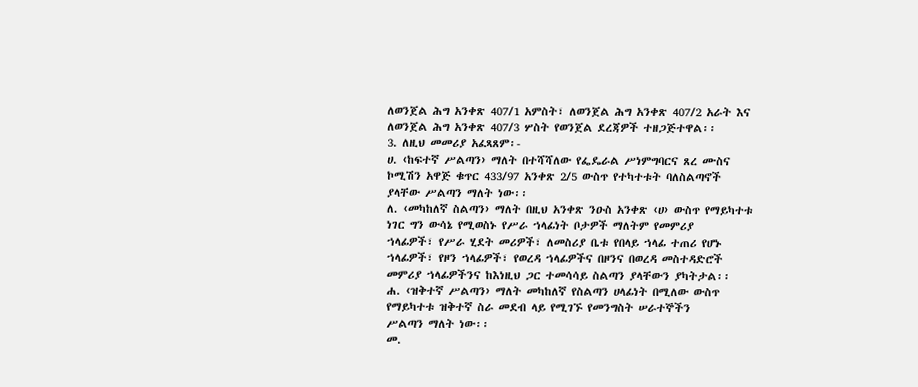ለወንጀል ሕግ አንቀጽ 407/1 አምስት፣ ለወንጀል ሕግ አንቀጽ 407/2 አራት እና
ለወንጀል ሕግ አንቀጽ 407/3 ሦስት የወንጀል ደረጃዎች ተዘጋጅተዋል፡፡
3. ለዚህ መመሪያ አፈጻጸም፡-
ሀ. ‹ከፍተኛ ሥልጣን› ማለት በተሻሻለው የፌዴራል ሥነምግባርና ጸረ ሙስና
ኮሚሽን አዋጅ ቁጥር 433/97 አንቀጽ 2/5 ውስጥ የተካተቱት ባለስልጣኖች
ያላቸው ሥልጣን ማለት ነው፡፡
ለ. ‹መካከለኛ ስልጣን› ማለት በዚህ አንቀጽ ንዑስ አንቀጽ ‹ሀ› ውስጥ የማይካተቱ
ነገር ግን ውሳኔ የሚወስኑ የሥራ ኀላፊነት ቦታዎች ማለትም የመምሪያ
ኀላፊዎች፣ የሥራ ሂደት መሪዎች፣ ለመስሪያ ቤቱ የበላይ ኀላፊ ተጠሪ የሆኑ
ኀላፊዎች፣ የዞን ኀላፊዎች፣ የወረዳ ኀላፊዎችና በዞንና በወረዳ መስተዳድሮች
መምሪያ ኀላፊዎችንና ከእነዚህ ጋር ተመሳሳይ ስልጣን ያላቸውን ያካትታል፡፡
ሐ. ‹ዝቅተኛ ሥልጣን› ማለት መካከለኛ የስልጣን ሀላፊነት በሚለው ውስጥ
የማይካተቱ ዝቅተኛ ስራ መደብ ላይ የሚገኙ የመንግስት ሠራተኞችን
ሥልጣን ማለት ነው፡፡
መ.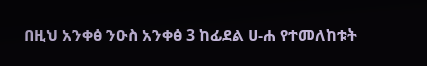በዚህ አንቀፅ ንዑስ አንቀፅ 3 ከፊደል ሀ-ሐ የተመለከቱት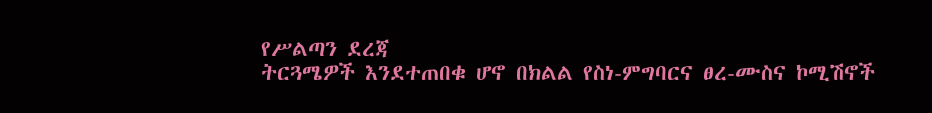የሥልጣን ደረጃ
ትርጓሜዎች እንደተጠበቁ ሆኖ በክልል የስነ-ምግባርና ፀረ-ሙስና ኮሚሽኖች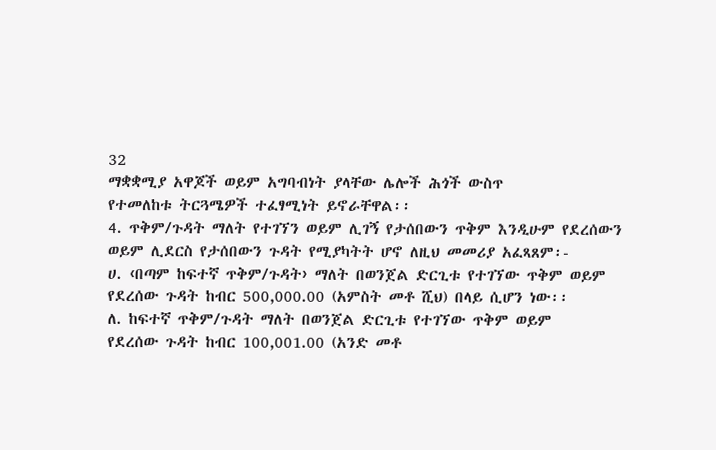32
ማቋቋሚያ አዋጆች ወይም አግባብነት ያላቸው ሌሎች ሕጎች ውስጥ
የተመለከቱ ትርጓሜዎች ተፈፃሚነት ይኖራቸዋል፡፡
4. ጥቅም/ጉዳት ማለት የተገኘን ወይም ሊገኝ የታሰበውን ጥቅም እንዲሁም የደረሰውን
ወይም ሊደርስ የታሰበውን ጉዳት የሚያካትት ሆኖ ለዚህ መመሪያ አፈጻጸም፡-
ሀ. ‹በጣም ከፍተኛ ጥቅም/ጉዳት› ማለት በወንጀል ድርጊቱ የተገኘው ጥቅም ወይም
የደረሰው ጉዳት ከብር 500,000.00 (አምስት መቶ ሺህ) በላይ ሲሆን ነው፡፡
ለ. ከፍተኛ ጥቅም/ጉዳት ማለት በወንጀል ድርጊቱ የተገኘው ጥቅም ወይም
የደረሰው ጉዳት ከብር 100,001.00 (አንድ መቶ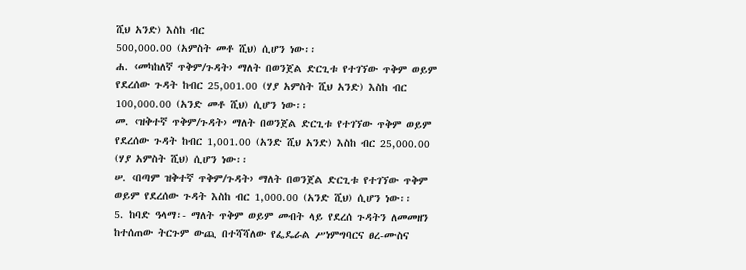ሺህ አንድ) እስከ ብር
500,000.00 (አምስት መቶ ሺህ) ሲሆን ነው፡፡
ሐ. ‹መካከለኛ ጥቅም/ጉዳት› ማለት በወንጀል ድርጊቱ የተገኘው ጥቅም ወይም
የደረሰው ጉዳት ከብር 25,001.00 (ሃያ አምስት ሺህ አንድ) እስከ ብር
100,000.00 (አንድ መቶ ሺህ) ሲሆን ነው፡፡
መ. ‹ዝቅተኛ ጥቅም/ጉዳት› ማለት በወንጀል ድርጊቱ የተገኘው ጥቅም ወይም
የደረሰው ጉዳት ከብር 1,001.00 (አንድ ሺህ አንድ) እስከ ብር 25,000.00
(ሃያ አምስት ሺህ) ሲሆን ነው፡፡
ሠ. ‹በጣም ዝቅተኛ ጥቅም/ጉዳት› ማለት በወንጀል ድርጊቱ የተገኘው ጥቅም
ወይም የደረሰው ጉዳት እስከ ብር 1,000.00 (አንድ ሺህ) ሲሆን ነው፡፡
5. ከባድ ዓላማ፡- ማለት ጥቅም ወይም መብት ላይ የደረሰ ጉዳትን ለመመዘን
ከተሰጠው ትርጉም ውጪ በተሻሻለው የፌዴራል ሥነምግባርና ፀረ-ሙስና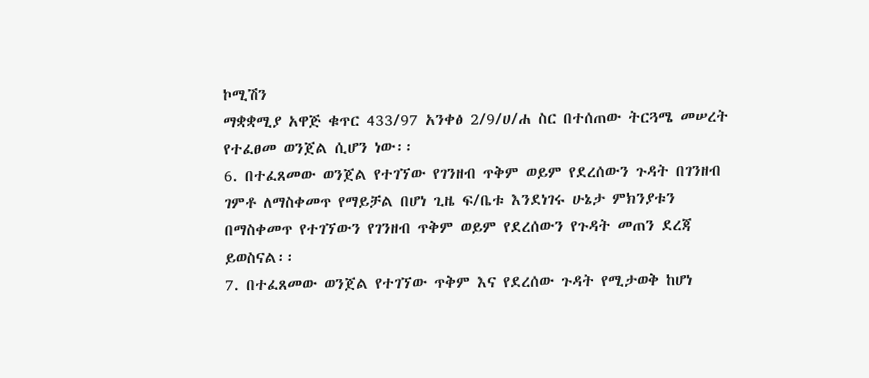ኮሚሽን
ማቋቋሚያ አዋጅ ቁጥር 433/97 አንቀፅ 2/9/ሀ/ሐ ስር በተሰጠው ትርጓሜ መሠረት
የተፈፀመ ወንጀል ሲሆን ነው፡፡
6. በተፈጸመው ወንጀል የተገኘው የገንዘብ ጥቅም ወይም የደረሰውን ጉዳት በገንዘብ
ገምቶ ለማስቀመጥ የማይቻል በሆነ ጊዜ ፍ/ቤቱ እንደነገሩ ሁኔታ ምክንያቱን
በማስቀመጥ የተገኘውን የገንዘብ ጥቅም ወይም የደረሰውን የጉዳት መጠን ደረጃ
ይወስናል፡፡
7. በተፈጸመው ወንጀል የተገኘው ጥቅም እና የደረሰው ጉዳት የሚታወቅ ከሆነ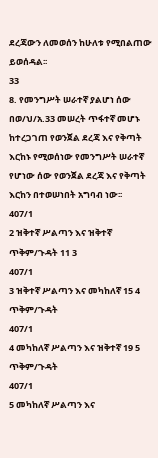ደረጃውን ለመወሰን ከሁለቱ የሚበልጠው ይወሰዳል፡፡
33
8. የመንግሥት ሠራተኛ ያልሆነ ሰው በወ/ህ/አ.33 መሠረት ጥፋተኛ መሆኑ
ከተረጋገጠ የወንጀል ደረጃ እና የቅጣት እርከኑ የሚወሰነው የመንግሥት ሠራተኛ
የሆነው ሰው የወንጀል ደረጃ እና የቅጣት እርከን በተወሠነበት አግባብ ነው፡፡
407/1
2 ዝቅተኛ ሥልጣን እና ዝቅተኛ ጥቅም/ጉዳት 11 3
407/1
3 ዝቅተኛ ሥልጣን እና መካከለኛ 15 4
ጥቅም/ጉዳት
407/1
4 መካከለኛ ሥልጣን እና ዝቅተኛ 19 5
ጥቅም/ጉዳት
407/1
5 መካከለኛ ሥልጣን እና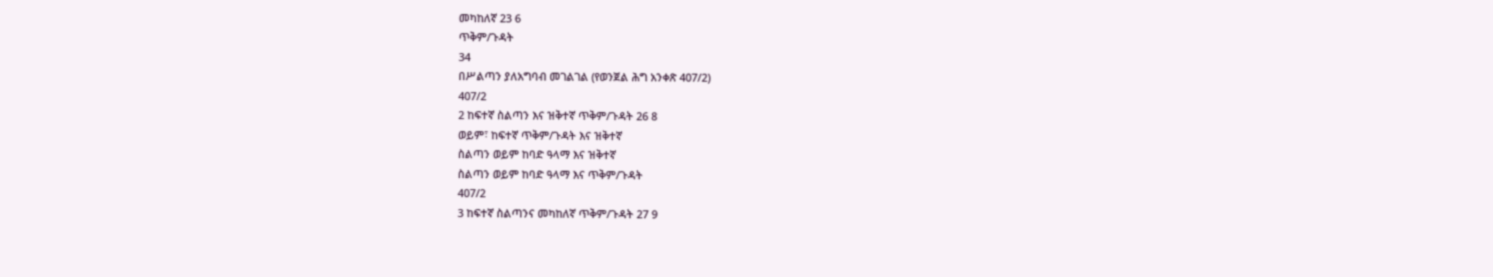መካከለኛ 23 6
ጥቅም/ጉዳት
34
በሥልጣን ያለአግባብ መገልገል (የወንጀል ሕግ አንቀጽ 407/2)
407/2
2 ከፍተኛ ስልጣን እና ዝቅተኛ ጥቅም/ጉዳት 26 8
ወይም፣ ከፍተኛ ጥቅም/ጉዳት እና ዝቅተኛ
ስልጣን ወይም ከባድ ዓላማ እና ዝቅተኛ
ስልጣን ወይም ከባድ ዓላማ እና ጥቅም/ጉዳት
407/2
3 ከፍተኛ ስልጣንና መካከለኛ ጥቅም/ጉዳት 27 9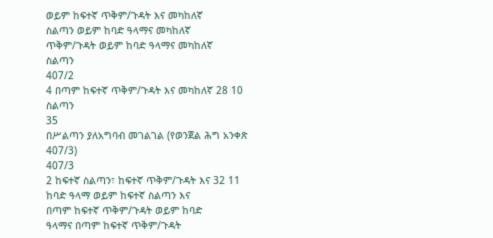ወይም ከፍተኛ ጥቅም/ጉዳት እና መካከለኛ
ስልጣን ወይም ከባድ ዓላማና መካከለኛ
ጥቅም/ጉዳት ወይም ከባድ ዓላማና መካከለኛ
ስልጣን
407/2
4 በጣም ከፍተኛ ጥቅም/ጉዳት እና መካከለኛ 28 10
ስልጣን
35
በሥልጣን ያለአግባብ መገልገል (የወንጀል ሕግ አንቀጽ 407/3)
407/3
2 ከፍተኛ ስልጣን፣ ከፍተኛ ጥቅም/ጉዳት እና 32 11
ከባድ ዓላማ ወይም ከፍተኛ ስልጣን እና
በጣም ከፍተኛ ጥቅም/ጉዳት ወይም ከባድ
ዓላማና በጣም ከፍተኛ ጥቅም/ጉዳት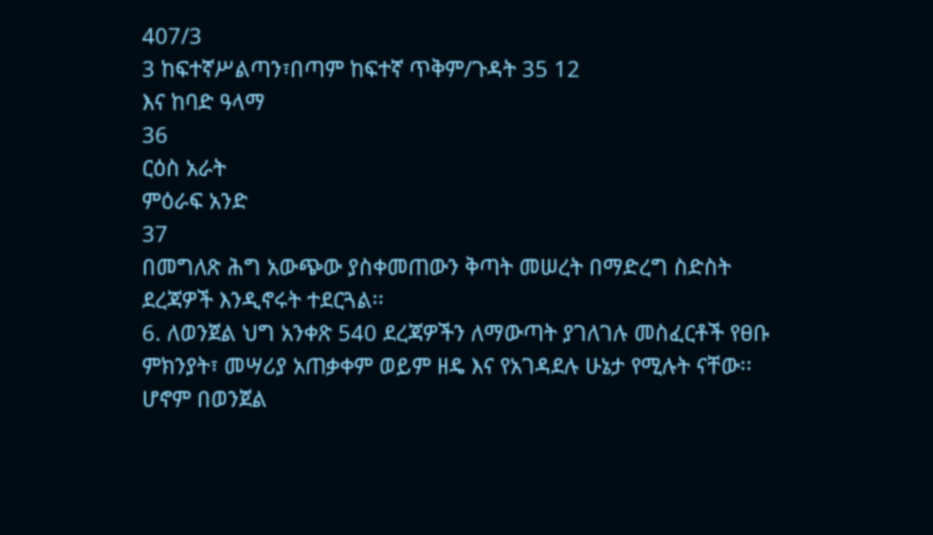407/3
3 ከፍተኛሥልጣን፣በጣም ከፍተኛ ጥቅም/ጉዳት 35 12
እና ከባድ ዓላማ
36
ርዕስ አራት
ምዕራፍ አንድ
37
በመግለጽ ሕግ አውጭው ያስቀመጠውን ቅጣት መሠረት በማድረግ ስድስት
ደረጃዎች እንዲኖሩት ተደርጓል፡፡
6. ለወንጀል ህግ አንቀጽ 540 ደረጃዎችን ለማውጣት ያገለገሉ መስፈርቶች የፀቡ
ምክንያት፣ መሣሪያ አጠቃቀም ወይም ዘዴ እና የአገዳደሉ ሁኔታ የሚሉት ናቸው፡፡
ሆኖም በወንጀል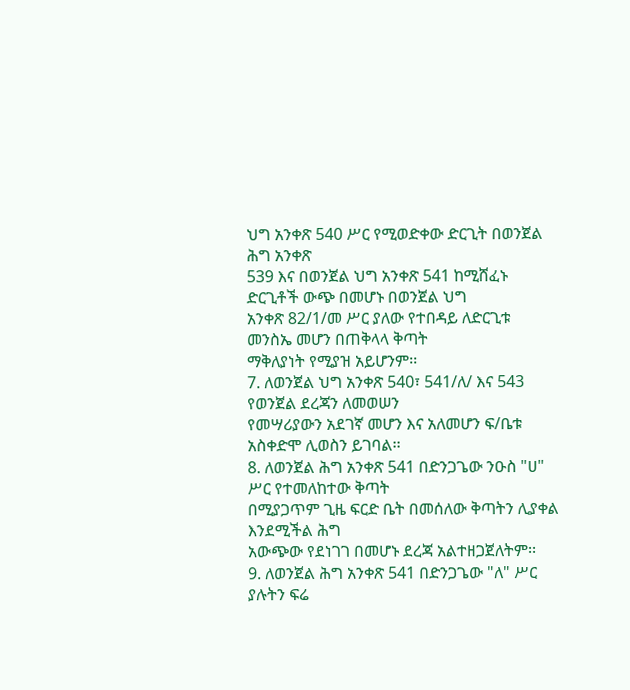ህግ አንቀጽ 540 ሥር የሚወድቀው ድርጊት በወንጀል ሕግ አንቀጽ
539 እና በወንጀል ህግ አንቀጽ 541 ከሚሸፈኑ ድርጊቶች ውጭ በመሆኑ በወንጀል ህግ
አንቀጽ 82/1/መ ሥር ያለው የተበዳይ ለድርጊቱ መንስኤ መሆን በጠቅላላ ቅጣት
ማቅለያነት የሚያዝ አይሆንም፡፡
7. ለወንጀል ህግ አንቀጽ 540፣ 541/ለ/ እና 543 የወንጀል ደረጃን ለመወሠን
የመሣሪያውን አደገኛ መሆን እና አለመሆን ፍ/ቤቱ አስቀድሞ ሊወስን ይገባል፡፡
8. ለወንጀል ሕግ አንቀጽ 541 በድንጋጌው ንዑስ "ሀ" ሥር የተመለከተው ቅጣት
በሚያጋጥም ጊዜ ፍርድ ቤት በመሰለው ቅጣትን ሊያቀል እንደሚችል ሕግ
አውጭው የደነገገ በመሆኑ ደረጃ አልተዘጋጀለትም፡፡
9. ለወንጀል ሕግ አንቀጽ 541 በድንጋጌው "ለ" ሥር ያሉትን ፍሬ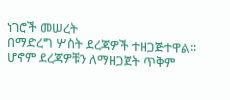ነገሮች መሠረት
በማድረግ ሦስት ደረጃዎች ተዘጋጅተዋል፡፡ ሆኖም ደረጃዎቹን ለማዘጋጀት ጥቅም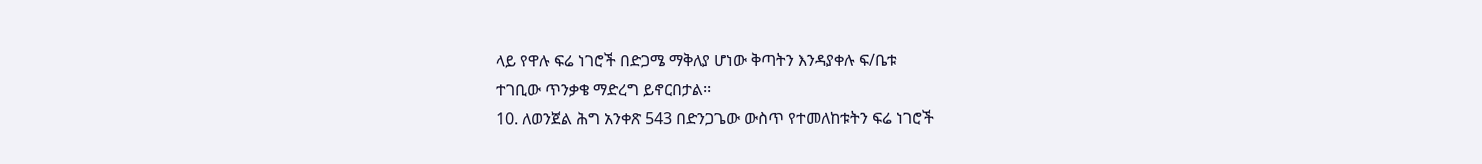ላይ የዋሉ ፍሬ ነገሮች በድጋሜ ማቅለያ ሆነው ቅጣትን እንዳያቀሉ ፍ/ቤቱ
ተገቢው ጥንቃቄ ማድረግ ይኖርበታል፡፡
10. ለወንጀል ሕግ አንቀጽ 543 በድንጋጌው ውስጥ የተመለከቱትን ፍሬ ነገሮች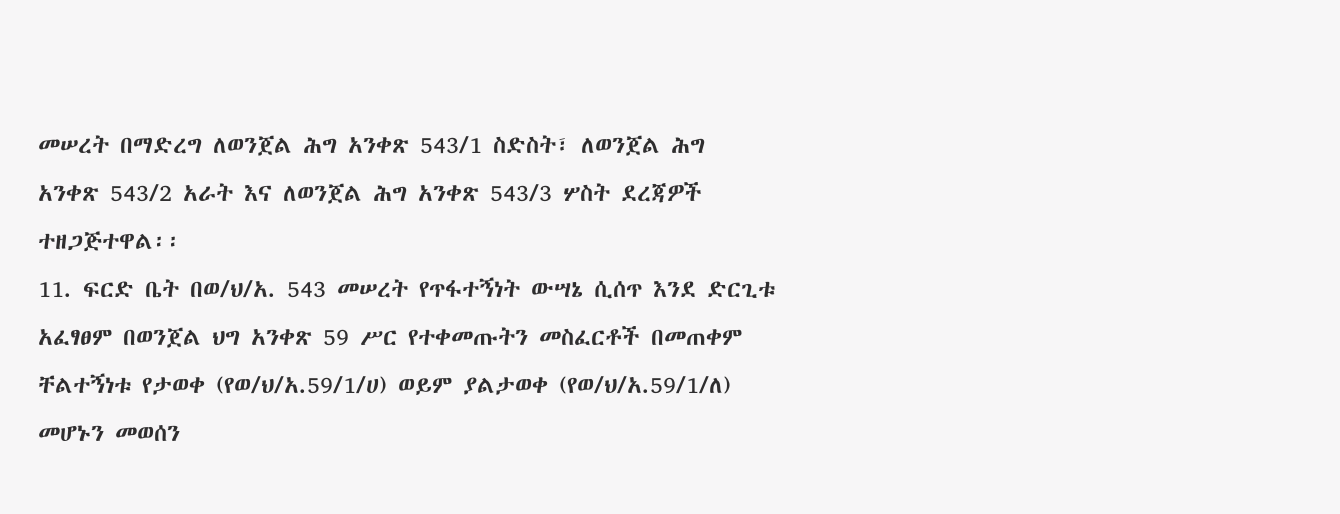መሠረት በማድረግ ለወንጀል ሕግ አንቀጽ 543/1 ስድስት፣ ለወንጀል ሕግ
አንቀጽ 543/2 አራት እና ለወንጀል ሕግ አንቀጽ 543/3 ሦስት ደረጃዎች
ተዘጋጅተዋል፡፡
11. ፍርድ ቤት በወ/ህ/አ. 543 መሠረት የጥፋተኝነት ውሣኔ ሲሰጥ እንደ ድርጊቱ
አፈፃፀም በወንጀል ህግ አንቀጽ 59 ሥር የተቀመጡትን መስፈርቶች በመጠቀም
ቸልተኝነቱ የታወቀ (የወ/ህ/አ.59/1/ሀ) ወይም ያልታወቀ (የወ/ህ/አ.59/1/ለ)
መሆኑን መወሰን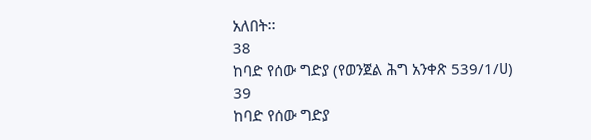አለበት፡፡
38
ከባድ የሰው ግድያ (የወንጀል ሕግ አንቀጽ 539/1/ሀ)
39
ከባድ የሰው ግድያ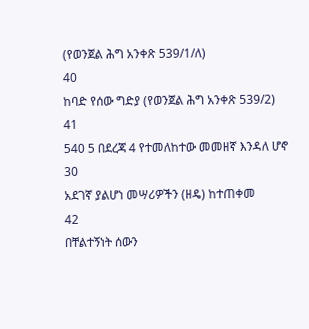(የወንጀል ሕግ አንቀጽ 539/1/ለ)
40
ከባድ የሰው ግድያ (የወንጀል ሕግ አንቀጽ 539/2)
41
540 5 በደረጃ 4 የተመለከተው መመዘኛ እንዳለ ሆኖ 30
አደገኛ ያልሆነ መሣሪዎችን (ዘዴ) ከተጠቀመ
42
በቸልተኝነት ሰውን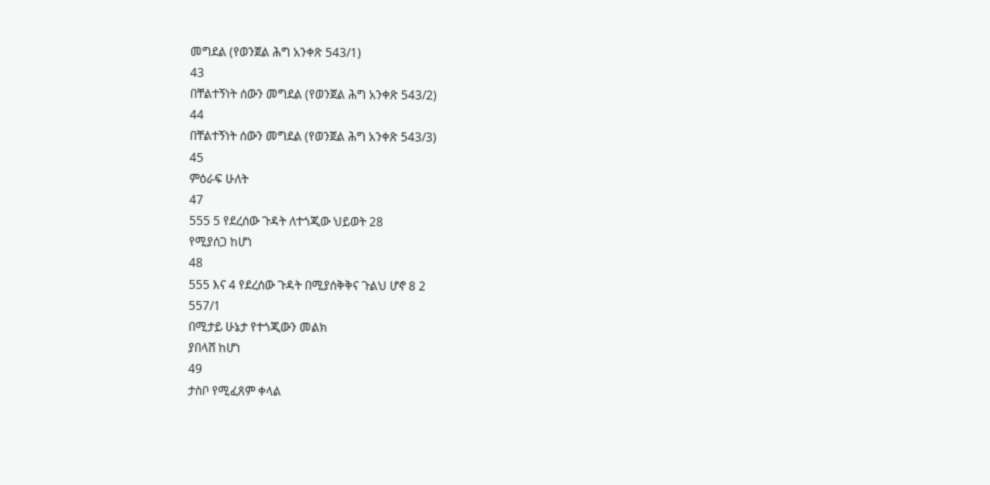መግደል (የወንጀል ሕግ አንቀጽ 543/1)
43
በቸልተኝነት ሰውን መግደል (የወንጀል ሕግ አንቀጽ 543/2)
44
በቸልተኝነት ሰውን መግደል (የወንጀል ሕግ አንቀጽ 543/3)
45
ምዕራፍ ሁለት
47
555 5 የደረሰው ጉዳት ለተጎጂው ህይወት 28
የሚያሰጋ ከሆነ
48
555 እና 4 የደረሰው ጉዳት በሚያሰቅቅና ጉልህ ሆኖ 8 2
557/1
በሚታይ ሁኔታ የተጎጂውን መልክ
ያበላሸ ከሆነ
49
ታስቦ የሚፈጸም ቀላል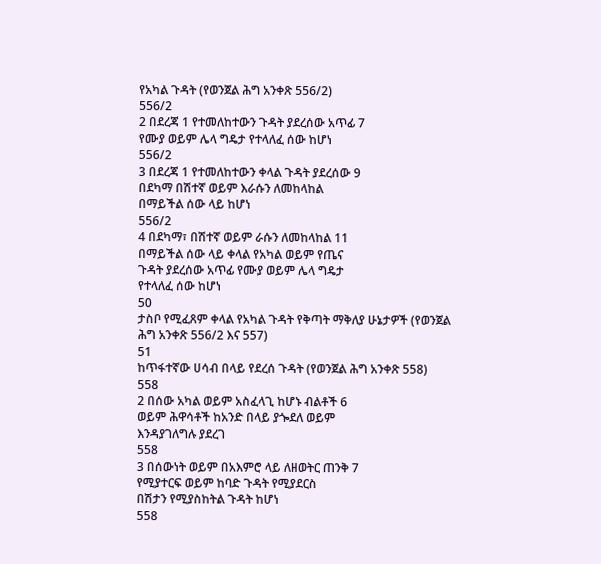የአካል ጉዳት (የወንጀል ሕግ አንቀጽ 556/2)
556/2
2 በደረጃ 1 የተመለከተውን ጉዳት ያደረሰው አጥፊ 7
የሙያ ወይም ሌላ ግዴታ የተላለፈ ሰው ከሆነ
556/2
3 በደረጃ 1 የተመለከተውን ቀላል ጉዳት ያደረሰው 9
በደካማ በሽተኛ ወይም እራሱን ለመከላከል
በማይችል ሰው ላይ ከሆነ
556/2
4 በደካማ፣ በሽተኛ ወይም ራሱን ለመከላከል 11
በማይችል ሰው ላይ ቀላል የአካል ወይም የጤና
ጉዳት ያደረሰው አጥፊ የሙያ ወይም ሌላ ግዴታ
የተላለፈ ሰው ከሆነ
50
ታስቦ የሚፈጸም ቀላል የአካል ጉዳት የቅጣት ማቅለያ ሁኔታዎች (የወንጀል
ሕግ አንቀጽ 556/2 እና 557)
51
ከጥፋተኛው ሀሳብ በላይ የደረሰ ጉዳት (የወንጀል ሕግ አንቀጽ 558)
558
2 በሰው አካል ወይም አስፈላጊ ከሆኑ ብልቶች 6
ወይም ሕዋሳቶች ከአንድ በላይ ያጐደለ ወይም
እንዳያገለግሉ ያደረገ
558
3 በሰውነት ወይም በአእምሮ ላይ ለዘወትር ጠንቅ 7
የሚያተርፍ ወይም ከባድ ጉዳት የሚያደርስ
በሽታን የሚያስከትል ጉዳት ከሆነ
558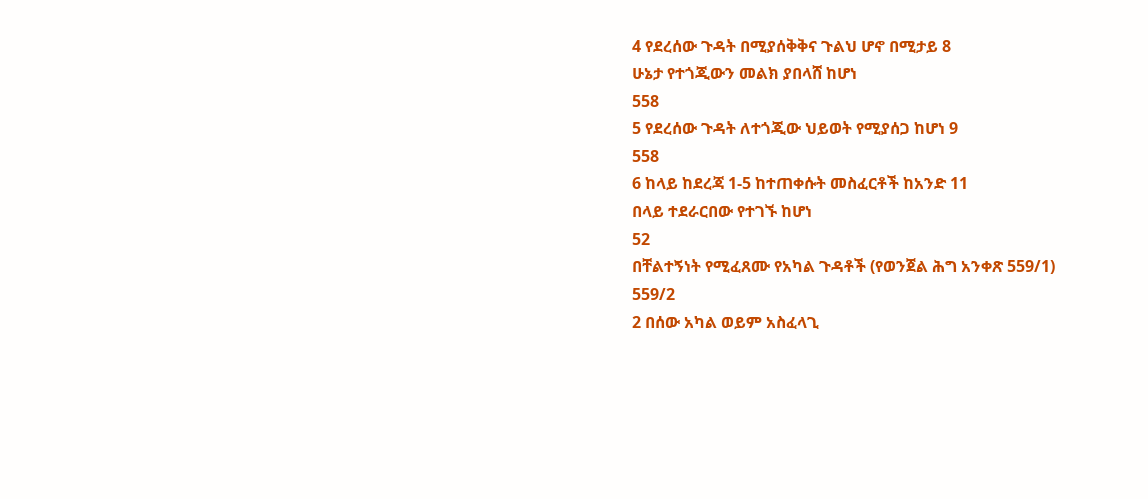4 የደረሰው ጉዳት በሚያሰቅቅና ጉልህ ሆኖ በሚታይ 8
ሁኔታ የተጎጂውን መልክ ያበላሸ ከሆነ
558
5 የደረሰው ጉዳት ለተጎጂው ህይወት የሚያሰጋ ከሆነ 9
558
6 ከላይ ከደረጃ 1-5 ከተጠቀሱት መስፈርቶች ከአንድ 11
በላይ ተደራርበው የተገኙ ከሆነ
52
በቸልተኝነት የሚፈጸሙ የአካል ጉዳቶች (የወንጀል ሕግ አንቀጽ 559/1)
559/2
2 በሰው አካል ወይም አስፈላጊ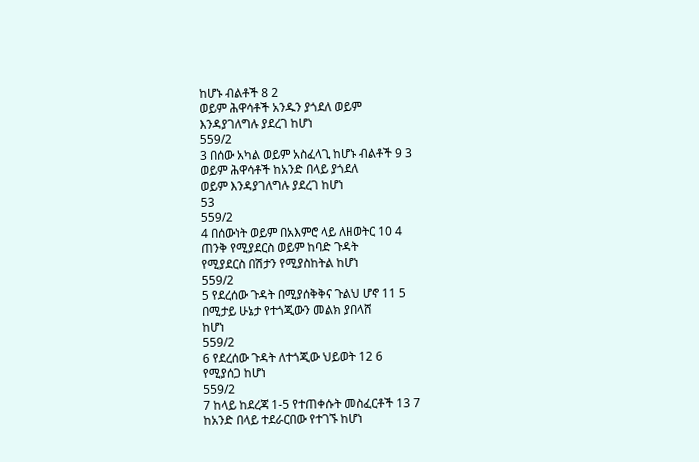ከሆኑ ብልቶች 8 2
ወይም ሕዋሳቶች አንዱን ያጎደለ ወይም
እንዳያገለግሉ ያደረገ ከሆነ
559/2
3 በሰው አካል ወይም አስፈላጊ ከሆኑ ብልቶች 9 3
ወይም ሕዋሳቶች ከአንድ በላይ ያጎደለ
ወይም እንዳያገለግሉ ያደረገ ከሆነ
53
559/2
4 በሰውነት ወይም በአእምሮ ላይ ለዘወትር 10 4
ጠንቅ የሚያደርስ ወይም ከባድ ጉዳት
የሚያደርስ በሽታን የሚያስከትል ከሆነ
559/2
5 የደረሰው ጉዳት በሚያሰቅቅና ጉልህ ሆኖ 11 5
በሚታይ ሁኔታ የተጎጂውን መልክ ያበላሸ
ከሆነ
559/2
6 የደረሰው ጉዳት ለተጎጂው ህይወት 12 6
የሚያሰጋ ከሆነ
559/2
7 ከላይ ከደረጃ 1-5 የተጠቀሱት መስፈርቶች 13 7
ከአንድ በላይ ተደራርበው የተገኙ ከሆነ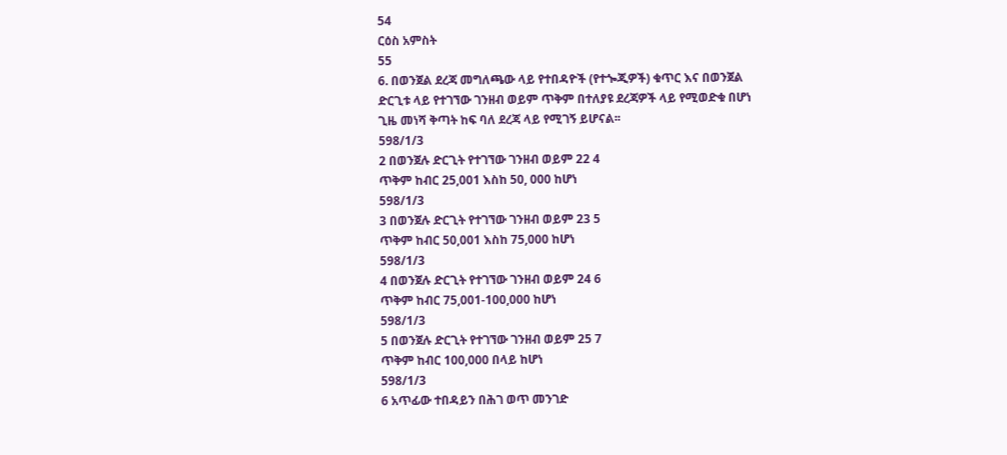54
ርዕስ አምስት
55
6. በወንጀል ደረጃ መግለጫው ላይ የተበዳዮች (የተጐጂዎች) ቁጥር እና በወንጀል
ድርጊቱ ላይ የተገኘው ገንዘብ ወይም ጥቅም በተለያዩ ደረጃዎች ላይ የሚወድቁ በሆነ
ጊዜ መነሻ ቅጣት ከፍ ባለ ደረጃ ላይ የሚገኝ ይሆናል፡፡
598/1/3
2 በወንጀሉ ድርጊት የተገኘው ገንዘብ ወይም 22 4
ጥቅም ከብር 25,001 እስከ 50, 000 ከሆነ
598/1/3
3 በወንጀሉ ድርጊት የተገኘው ገንዘብ ወይም 23 5
ጥቅም ከብር 50,001 እስከ 75,000 ከሆነ
598/1/3
4 በወንጀሉ ድርጊት የተገኘው ገንዘብ ወይም 24 6
ጥቅም ከብር 75,001-100,000 ከሆነ
598/1/3
5 በወንጀሉ ድርጊት የተገኘው ገንዘብ ወይም 25 7
ጥቅም ከብር 100,000 በላይ ከሆነ
598/1/3
6 አጥፊው ተበዳይን በሕገ ወጥ መንገድ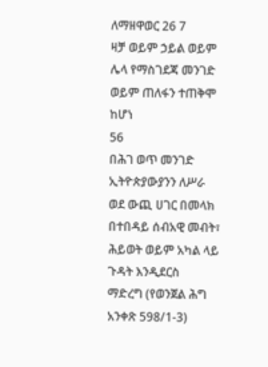ለማዘዋወር 26 7
ዛቻ ወይም ኃይል ወይም ሌላ የማስገደጃ መንገድ
ወይም ጠለፋን ተጠቅሞ ከሆነ
56
በሕገ ወጥ መንገድ ኢትዮጵያውያንን ለሥራ ወደ ውጪ ሀገር በመላክ
በተበዳይ ሰብአዊ መብት፣ ሕይወት ወይም አካል ላይ ጉዳት እንዲደርስ
ማድረግ (የወንጀል ሕግ አንቀጽ 598/1-3)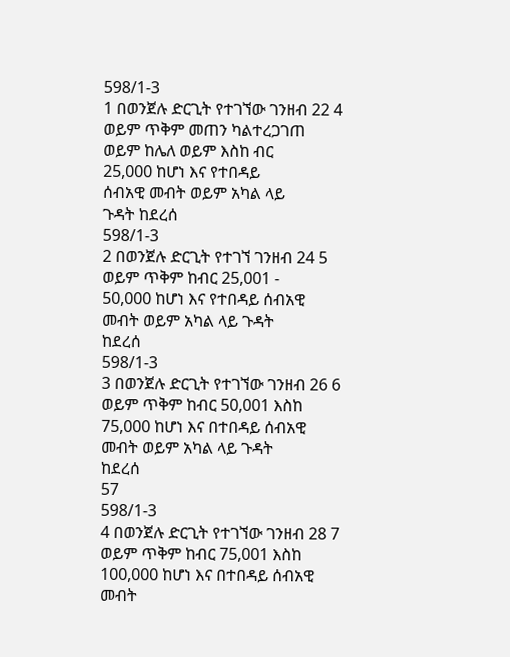598/1-3
1 በወንጀሉ ድርጊት የተገኘው ገንዘብ 22 4
ወይም ጥቅም መጠን ካልተረጋገጠ
ወይም ከሌለ ወይም እስከ ብር
25,000 ከሆነ እና የተበዳይ
ሰብአዊ መብት ወይም አካል ላይ
ጉዳት ከደረሰ
598/1-3
2 በወንጀሉ ድርጊት የተገኘ ገንዘብ 24 5
ወይም ጥቅም ከብር 25,001 -
50,000 ከሆነ እና የተበዳይ ሰብአዊ
መብት ወይም አካል ላይ ጉዳት
ከደረሰ
598/1-3
3 በወንጀሉ ድርጊት የተገኘው ገንዘብ 26 6
ወይም ጥቅም ከብር 50,001 እስከ
75,000 ከሆነ እና በተበዳይ ሰብአዊ
መብት ወይም አካል ላይ ጉዳት
ከደረሰ
57
598/1-3
4 በወንጀሉ ድርጊት የተገኘው ገንዘብ 28 7
ወይም ጥቅም ከብር 75,001 እስከ
100,000 ከሆነ እና በተበዳይ ሰብአዊ
መብት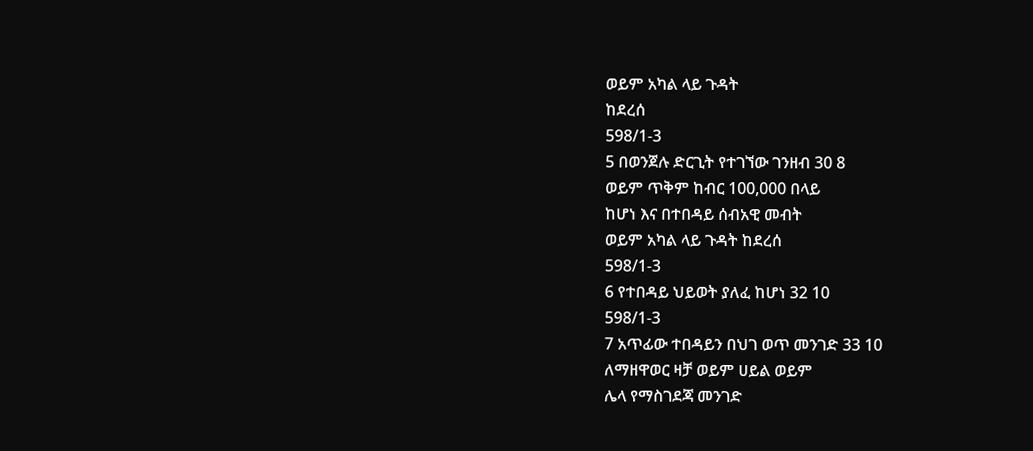ወይም አካል ላይ ጉዳት
ከደረሰ
598/1-3
5 በወንጀሉ ድርጊት የተገኘው ገንዘብ 30 8
ወይም ጥቅም ከብር 100,000 በላይ
ከሆነ እና በተበዳይ ሰብአዊ መብት
ወይም አካል ላይ ጉዳት ከደረሰ
598/1-3
6 የተበዳይ ህይወት ያለፈ ከሆነ 32 10
598/1-3
7 አጥፊው ተበዳይን በህገ ወጥ መንገድ 33 10
ለማዘዋወር ዛቻ ወይም ሀይል ወይም
ሌላ የማስገደጃ መንገድ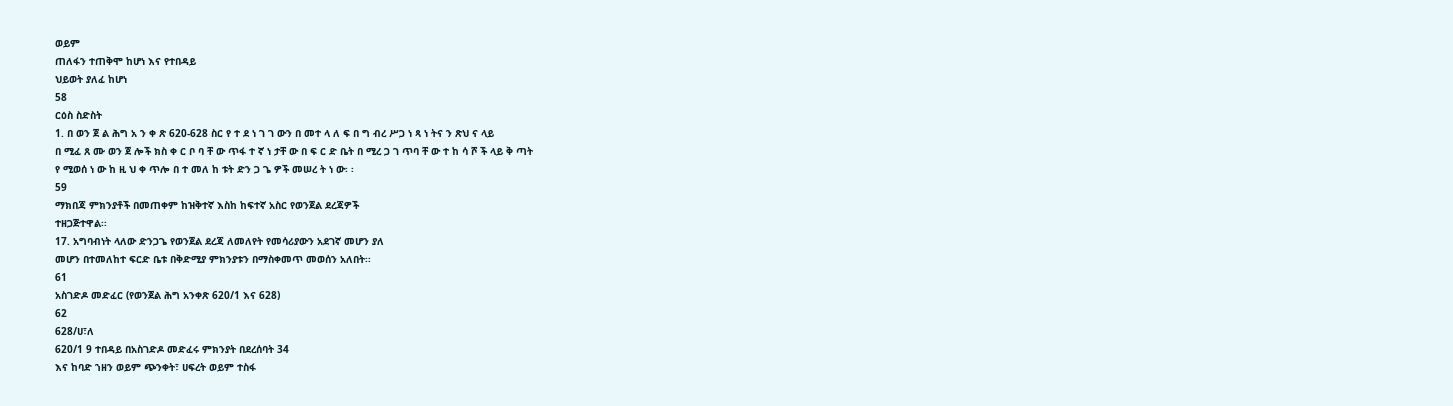ወይም
ጠለፋን ተጠቅሞ ከሆነ እና የተበዳይ
ህይወት ያለፈ ከሆነ
58
ርዕስ ስድስት
1. በ ወን ጀ ል ሕግ አ ን ቀ ጽ 620-628 ስር የ ተ ደ ነ ገ ገ ውን በ መተ ላ ለ ፍ በ ግ ብረ ሥጋ ነ ጻ ነ ትና ን ጽህ ና ላይ
በ ሚፈ ጸ ሙ ወን ጀ ሎች ክስ ቀ ር ቦ ባ ቸ ው ጥፋ ተ ኛ ነ ታቸ ው በ ፍ ር ድ ቤት በ ሚረ ጋ ገ ጥባ ቸ ው ተ ከ ሳ ሾ ች ላይ ቅ ጣት
የ ሚወሰ ነ ው ከ ዚ ህ ቀ ጥሎ በ ተ መለ ከ ቱት ድን ጋ ጌ ዎች መሠረ ት ነ ው፡ ፡
59
ማክበጃ ምክንያቶች በመጠቀም ከዝቅተኛ እስከ ከፍተኛ አስር የወንጀል ደረጃዎች
ተዘጋጅተዋል፡፡
17. አግባብነት ላለው ድንጋጌ የወንጀል ደረጃ ለመለየት የመሳሪያውን አደገኛ መሆን ያለ
መሆን በተመለከተ ፍርድ ቤቱ በቅድሚያ ምክንያቱን በማስቀመጥ መወሰን አለበት፡፡
61
አስገድዶ መድፈር (የወንጀል ሕግ አንቀጽ 620/1 እና 628)
62
628/ሀ፣ለ
620/1 9 ተበዳይ በአስገድዶ መድፈሩ ምክንያት በደረሰባት 34
እና ከባድ ኀዘን ወይም ጭንቀት፣ ሀፍረት ወይም ተስፋ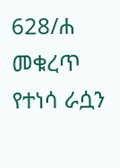628/ሐ መቁረጥ የተነሳ ራሷን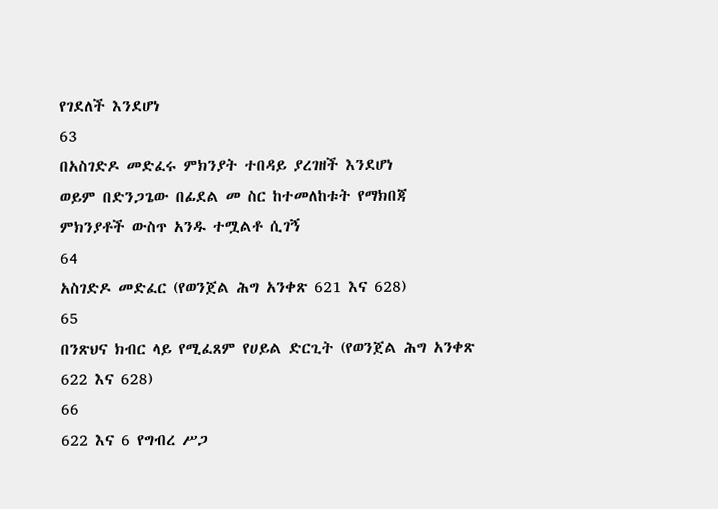የገደለች እንደሆነ
63
በአስገድዶ መድፈሩ ምክንያት ተበዳይ ያረገዘች እንደሆነ
ወይም በድንጋጌው በፊደል መ ስር ከተመለከቱት የማክበጃ
ምክንያቶች ውስጥ አንዱ ተሟልቶ ሲገኝ
64
አስገድዶ መድፈር (የወንጀል ሕግ አንቀጽ 621 እና 628)
65
በንጽህና ክብር ላይ የሚፈጸም የሀይል ድርጊት (የወንጀል ሕግ አንቀጽ
622 እና 628)
66
622 እና 6 የግብረ ሥጋ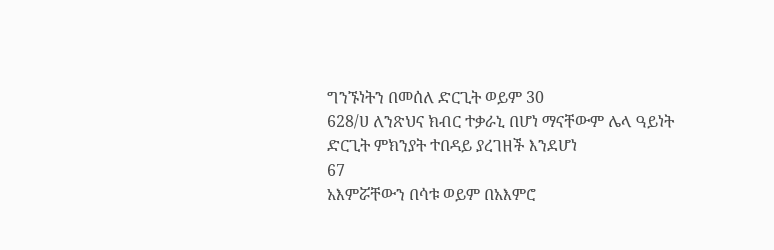ግንኙነትን በመሰለ ድርጊት ወይም 30
628/ሀ ለንጽህና ክብር ተቃራኒ በሆነ ማናቸውም ሌላ ዓይነት
ድርጊት ምክንያት ተበዳይ ያረገዘች እንደሆነ
67
አእምሯቸውን በሳቱ ወይም በአእምሮ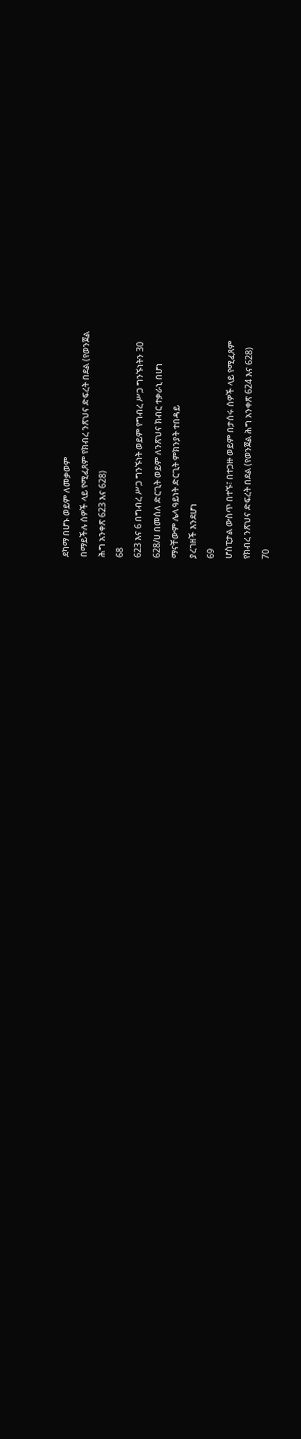ደካማ በሆኑ ወይም ለመቃወም
በማይችሉ ሰዎች ላይ የሚፈጸም የክብረ ንጽህና ድፍረት በደል (የወንጀል
ሕግ አንቀጽ 623 እና 628)
68
623 እና 6 በግብረ ሥጋ ግንኙነት ወይም የግብረ ሥጋ ግንኙነትን 30
628/ሀ በመሰለ ድርጊት ወይም ለንጽህና ክብር ተቃራኒ በሆነ
ማናቸውም ሌላ ዓይነት ድርጊት ምክንያት ተበዳይ
ያረገዘች እንደሆነ
69
ሆስፒታል ውስጥ በተኙ፣ በተጋዙ ወይም በታሰሩ ሰዎች ላይ የሚፈጸም
የክብረ ንጽህና ድፍረት በደል (የወንጀል ሕግ አንቀጽ 624 እና 628)
70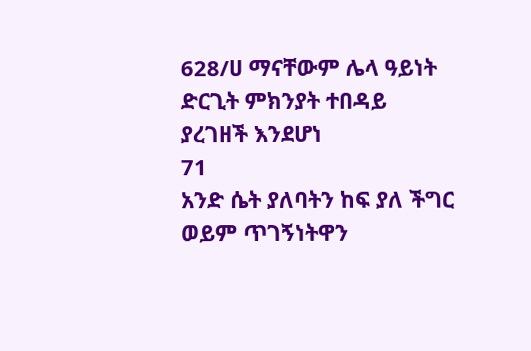628/ሀ ማናቸውም ሌላ ዓይነት ድርጊት ምክንያት ተበዳይ
ያረገዘች እንደሆነ
71
አንድ ሴት ያለባትን ከፍ ያለ ችግር ወይም ጥገኝነትዋን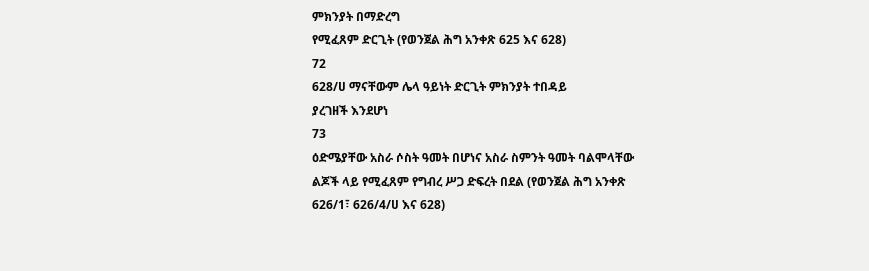ምክንያት በማድረግ
የሚፈጸም ድርጊት (የወንጀል ሕግ አንቀጽ 625 እና 628)
72
628/ሀ ማናቸውም ሌላ ዓይነት ድርጊት ምክንያት ተበዳይ
ያረገዘች እንደሆነ
73
ዕድሜያቸው አስራ ሶስት ዓመት በሆነና አስራ ስምንት ዓመት ባልሞላቸው
ልጆች ላይ የሚፈጸም የግብረ ሥጋ ድፍረት በደል (የወንጀል ሕግ አንቀጽ
626/1፣ 626/4/ሀ እና 628)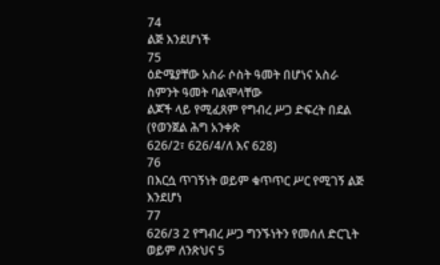74
ልጅ እንደሆነች
75
ዕድሜያቸው አስራ ሶስት ዓመት በሆነና አስራ ስምንት ዓመት ባልሞላቸው
ልጆች ላይ የሚፈጸም የግብረ ሥጋ ድፍረት በደል (የወንጀል ሕግ አንቀጽ
626/2፣ 626/4/ለ እና 628)
76
በእርሷ ጥገኝነት ወይም ቁጥጥር ሥር የሚገኝ ልጅ
እንደሆነ
77
626/3 2 የግብረ ሥጋ ግንኙነትን የመሰለ ድርጊት ወይም ለንጽህና 5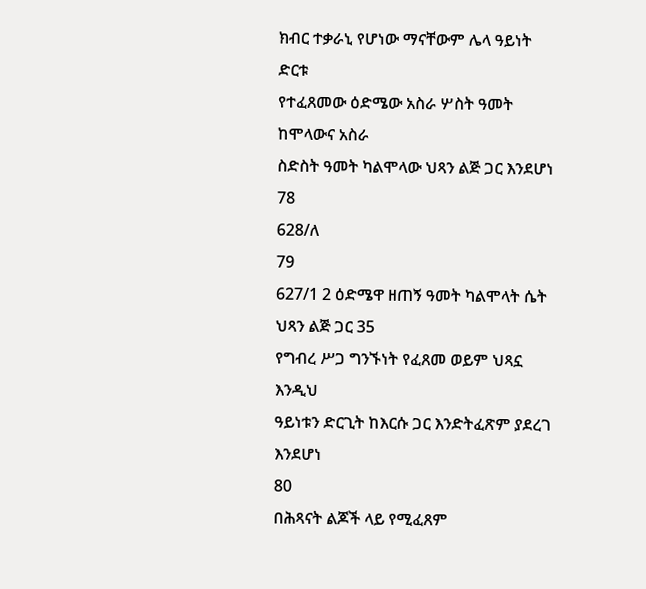ክብር ተቃራኒ የሆነው ማናቸውም ሌላ ዓይነት ድርቱ
የተፈጸመው ዕድሜው አስራ ሦስት ዓመት ከሞላውና አስራ
ስድስት ዓመት ካልሞላው ህጻን ልጅ ጋር እንደሆነ
78
628/ለ
79
627/1 2 ዕድሜዋ ዘጠኝ ዓመት ካልሞላት ሴት ህጻን ልጅ ጋር 35
የግብረ ሥጋ ግንኙነት የፈጸመ ወይም ህጻኗ እንዲህ
ዓይነቱን ድርጊት ከእርሱ ጋር እንድትፈጽም ያደረገ
እንደሆነ
80
በሕጻናት ልጆች ላይ የሚፈጸም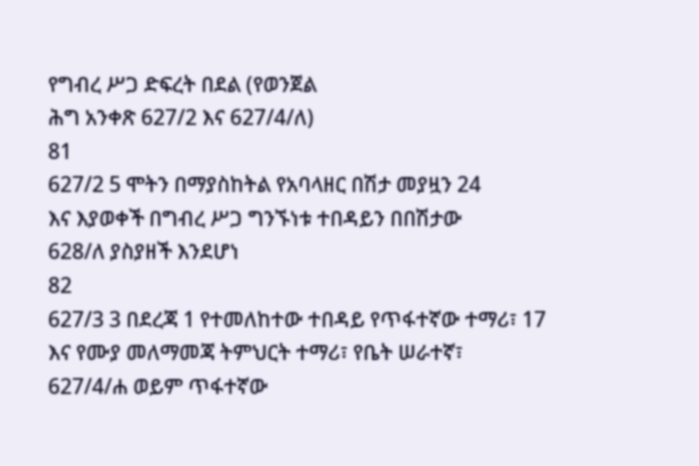የግብረ ሥጋ ድፍረት በደል (የወንጀል
ሕግ አንቀጽ 627/2 እና 627/4/ለ)
81
627/2 5 ሞትን በማያስከትል የአባላዘር በሽታ መያዟን 24
እና እያወቀች በግብረ ሥጋ ግንኙነቱ ተበዳይን በበሽታው
628/ለ ያስያዘች እንደሆነ
82
627/3 3 በደረጃ 1 የተመለከተው ተበዳይ የጥፋተኛው ተማሪ፣ 17
እና የሙያ መለማመጃ ትምህርት ተማሪ፣ የቤት ሠራተኛ፣
627/4/ሐ ወይም ጥፋተኛው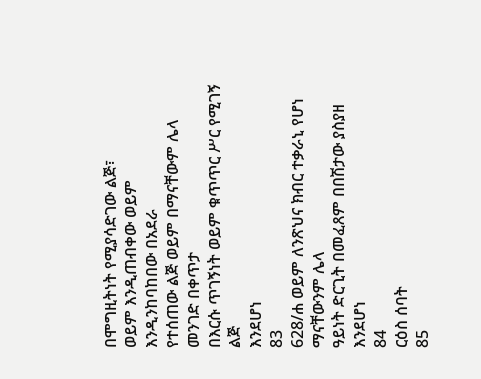በሞግዚትነት የሚያሳድገው ልጅ፣
ወይም እንዲጠብቀው ወይም እንዲንከባከበው በአደራ
የተሰጠው ልጅ ወይም በማናቸውም ሌላ መንገድ በቀጥታ
በእርሱ ጥገኝነት ወይም ቁጥጥር ሥር የሚገኝ ልጅ
እንደሆነ
83
628/ሐ ወይም ለንጽህና ክብር ተቃራኒ የሆነ ማናቸውንም ሌላ
ዓይነት ድርጊት በመፈጸም በበሽታው ያስያዘ እንደሆነ
84
ርዕስ ሰባት
85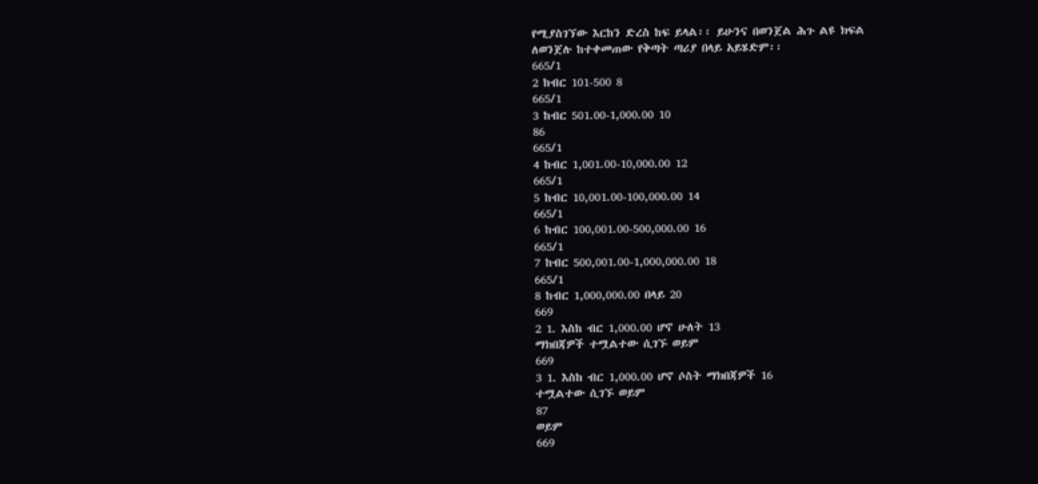የሚያስገኘው እርከን ድረስ ከፍ ይላል፡፡ ይሁንና በወንጀል ሕጉ ልዩ ክፍል
ለወንጀሉ ከተቀመጠው የቅጣት ጣሪያ በላይ አይሄድም፡፡
665/1
2 ከብር 101-500 8
665/1
3 ከብር 501.00-1,000.00 10
86
665/1
4 ከብር 1,001.00-10,000.00 12
665/1
5 ከብር 10,001.00-100,000.00 14
665/1
6 ከብር 100,001.00-500,000.00 16
665/1
7 ከብር 500,001.00-1,000,000.00 18
665/1
8 ከብር 1,000,000.00 በላይ 20
669
2 1. እስከ ብር 1,000.00 ሆኖ ሁለት 13
ማክበጃዎች ተሟልተው ሲገኙ ወይም
669
3 1. እስከ ብር 1,000.00 ሆኖ ሶስት ማክበጃዎች 16
ተሟልተው ሲገኙ ወይም
87
ወይም
669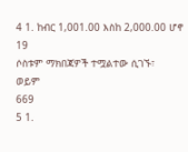4 1. ከብር 1,001.00 እስከ 2,000.00 ሆኖ 19
ሶስቱም ማክበጃዎች ተሟልተው ሲገኙ፣
ወይም
669
5 1.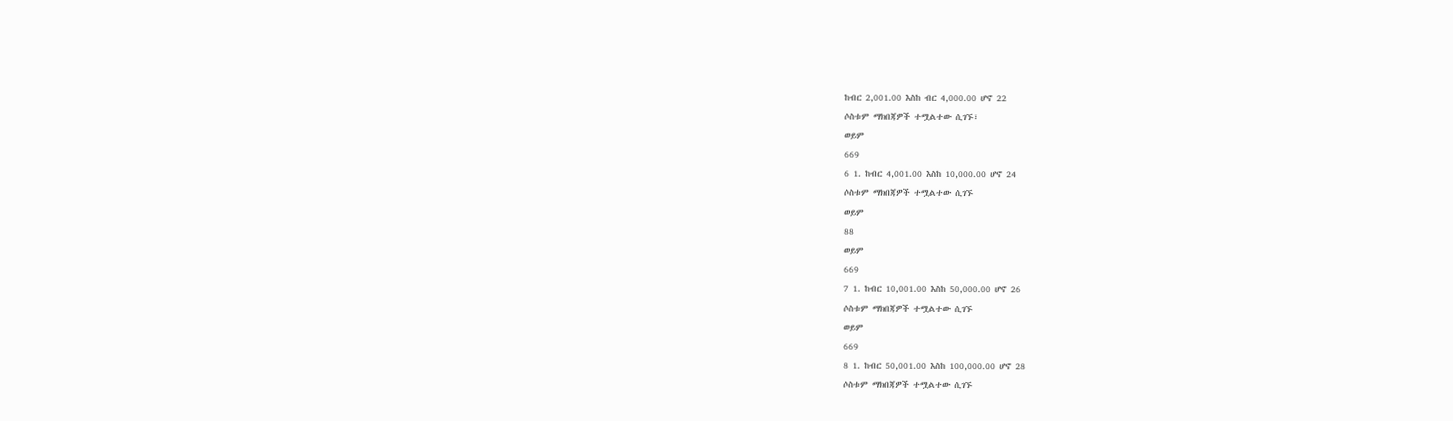ከብር 2,001.00 እስከ ብር 4,000.00 ሆኖ 22
ሶስቱም ማክበጃዎች ተሟልተው ሲገኙ፣
ወይም
669
6 1. ከብር 4,001.00 እስከ 10,000.00 ሆኖ 24
ሶስቱም ማክበጃዎች ተሟልተው ሲገኙ
ወይም
88
ወይም
669
7 1. ከብር 10,001.00 እስከ 50,000.00 ሆኖ 26
ሶስቱም ማክበጃዎች ተሟልተው ሲገኙ
ወይም
669
8 1. ከብር 50,001.00 እስከ 100,000.00 ሆኖ 28
ሶስቱም ማክበጃዎች ተሟልተው ሲገኙ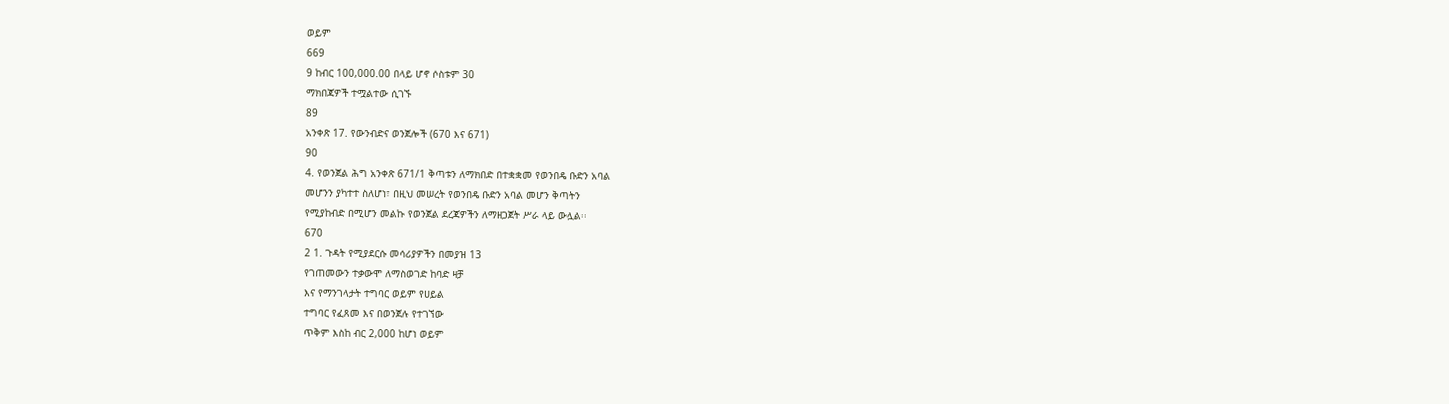ወይም
669
9 ከብር 100,000.00 በላይ ሆኖ ሶስቱም 30
ማክበጃዎች ተሟልተው ሲገኙ
89
አንቀጽ 17. የውንብድና ወንጀሎች (670 እና 671)
90
4. የወንጀል ሕግ አንቀጽ 671/1 ቅጣቱን ለማክበድ በተቋቋመ የወንበዴ ቡድን አባል
መሆንን ያካተተ ስለሆነ፣ በዚህ መሠረት የወንበዴ ቡድን አባል መሆን ቅጣትን
የሚያከብድ በሚሆን መልኩ የወንጀል ደረጃዎችን ለማዘጋጀት ሥራ ላይ ውሏል፡፡
670
2 1. ጉዳት የሚያደርሱ መሳሪያዎችን በመያዝ 13
የገጠመውን ተቃውሞ ለማስወገድ ከባድ ዛቻ
እና የማንገላታት ተግባር ወይም የሀይል
ተግባር የፈጸመ እና በወንጀሉ የተገኘው
ጥቅም እስከ ብር 2,000 ከሆነ ወይም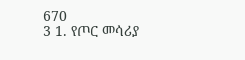670
3 1. የጦር መሳሪያ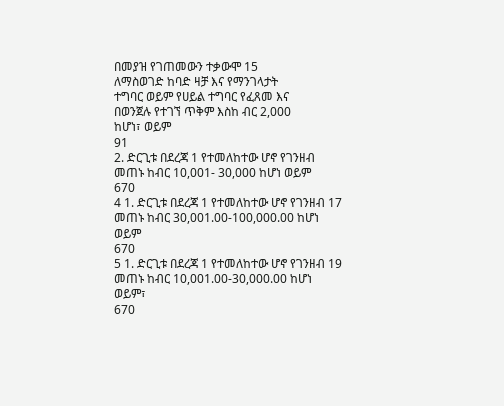በመያዝ የገጠመውን ተቃውሞ 15
ለማስወገድ ከባድ ዛቻ እና የማንገላታት
ተግባር ወይም የሀይል ተግባር የፈጸመ እና
በወንጀሉ የተገኘ ጥቅም እስከ ብር 2,000
ከሆነ፣ ወይም
91
2. ድርጊቱ በደረጃ 1 የተመለከተው ሆኖ የገንዘብ
መጠኑ ከብር 10,001- 30,000 ከሆነ ወይም
670
4 1. ድርጊቱ በደረጃ 1 የተመለከተው ሆኖ የገንዘብ 17
መጠኑ ከብር 30,001.00-100,000.00 ከሆነ
ወይም
670
5 1. ድርጊቱ በደረጃ 1 የተመለከተው ሆኖ የገንዘብ 19
መጠኑ ከብር 10,001.00-30,000.00 ከሆነ
ወይም፣
670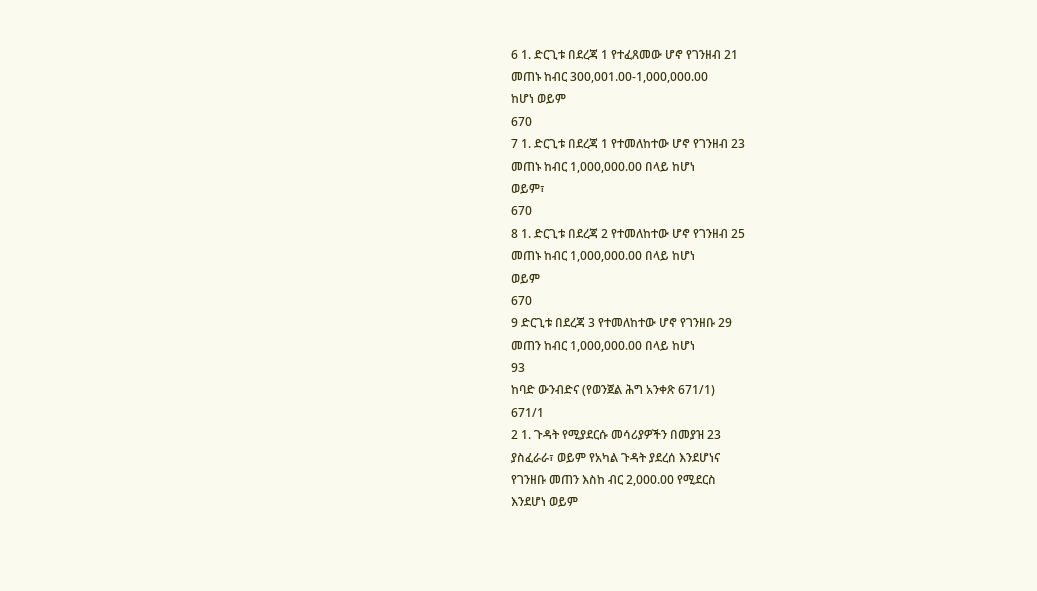6 1. ድርጊቱ በደረጃ 1 የተፈጸመው ሆኖ የገንዘብ 21
መጠኑ ከብር 300,001.00-1,000,000.00
ከሆነ ወይም
670
7 1. ድርጊቱ በደረጃ 1 የተመለከተው ሆኖ የገንዘብ 23
መጠኑ ከብር 1,000,000.00 በላይ ከሆነ
ወይም፣
670
8 1. ድርጊቱ በደረጃ 2 የተመለከተው ሆኖ የገንዘብ 25
መጠኑ ከብር 1,000,000.00 በላይ ከሆነ
ወይም
670
9 ድርጊቱ በደረጃ 3 የተመለከተው ሆኖ የገንዘቡ 29
መጠን ከብር 1,000,000.00 በላይ ከሆነ
93
ከባድ ውንብድና (የወንጀል ሕግ አንቀጽ 671/1)
671/1
2 1. ጉዳት የሚያደርሱ መሳሪያዎችን በመያዝ 23
ያስፈራራ፣ ወይም የአካል ጉዳት ያደረሰ እንደሆነና
የገንዘቡ መጠን እስከ ብር 2,000.00 የሚደርስ
እንደሆነ ወይም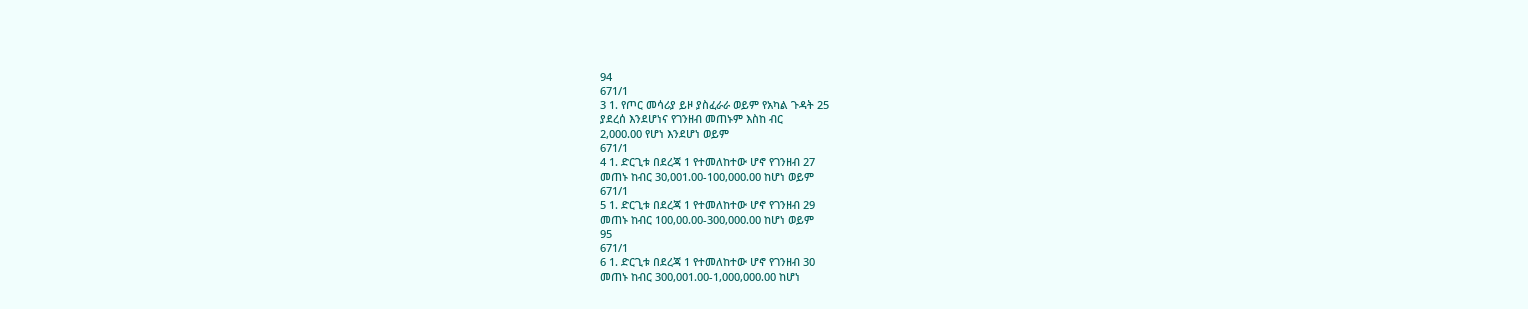94
671/1
3 1. የጦር መሳሪያ ይዞ ያስፈራራ ወይም የአካል ጉዳት 25
ያደረሰ እንደሆነና የገንዘብ መጠኑም እስከ ብር
2,000.00 የሆነ እንደሆነ ወይም
671/1
4 1. ድርጊቱ በደረጃ 1 የተመለከተው ሆኖ የገንዘብ 27
መጠኑ ከብር 30,001.00-100,000.00 ከሆነ ወይም
671/1
5 1. ድርጊቱ በደረጃ 1 የተመለከተው ሆኖ የገንዘብ 29
መጠኑ ከብር 100,00.00-300,000.00 ከሆነ ወይም
95
671/1
6 1. ድርጊቱ በደረጃ 1 የተመለከተው ሆኖ የገንዘብ 30
መጠኑ ከብር 300,001.00-1,000,000.00 ከሆነ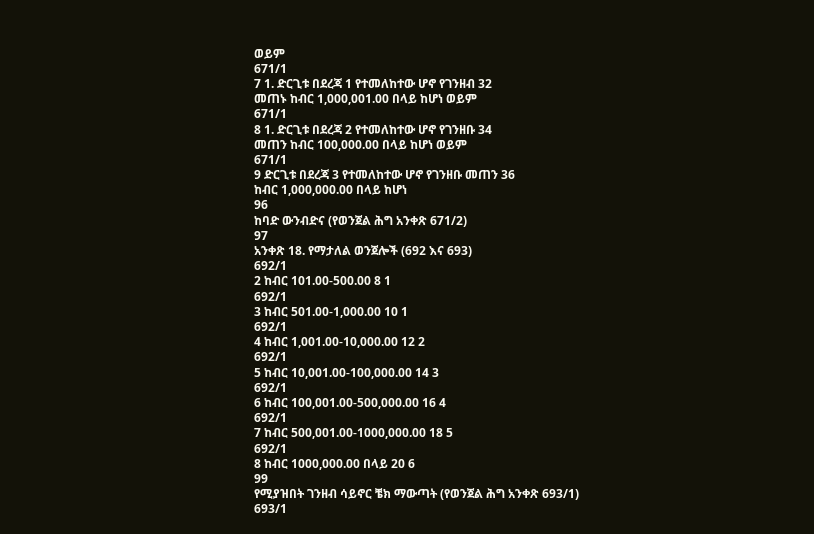ወይም
671/1
7 1. ድርጊቱ በደረጃ 1 የተመለከተው ሆኖ የገንዘብ 32
መጠኑ ከብር 1,000,001.00 በላይ ከሆነ ወይም
671/1
8 1. ድርጊቱ በደረጃ 2 የተመለከተው ሆኖ የገንዘቡ 34
መጠን ከብር 100,000.00 በላይ ከሆነ ወይም
671/1
9 ድርጊቱ በደረጃ 3 የተመለከተው ሆኖ የገንዘቡ መጠን 36
ከብር 1,000,000.00 በላይ ከሆነ
96
ከባድ ውንብድና (የወንጀል ሕግ አንቀጽ 671/2)
97
አንቀጽ 18. የማታለል ወንጀሎች (692 እና 693)
692/1
2 ከብር 101.00-500.00 8 1
692/1
3 ከብር 501.00-1,000.00 10 1
692/1
4 ከብር 1,001.00-10,000.00 12 2
692/1
5 ከብር 10,001.00-100,000.00 14 3
692/1
6 ከብር 100,001.00-500,000.00 16 4
692/1
7 ከብር 500,001.00-1000,000.00 18 5
692/1
8 ከብር 1000,000.00 በላይ 20 6
99
የሚያዝበት ገንዘብ ሳይኖር ቼክ ማውጣት (የወንጀል ሕግ አንቀጽ 693/1)
693/1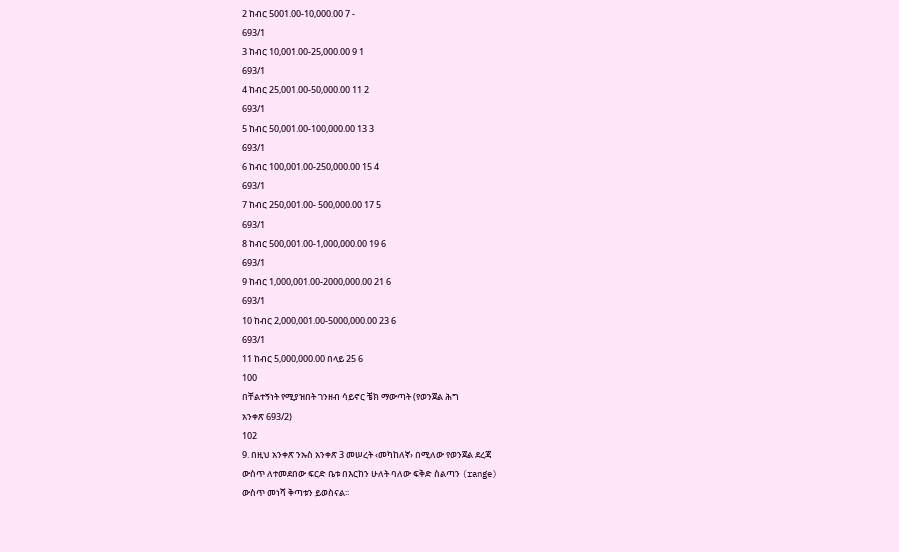2 ከብር 5001.00-10,000.00 7 -
693/1
3 ከብር 10,001.00-25,000.00 9 1
693/1
4 ከብር 25,001.00-50,000.00 11 2
693/1
5 ከብር 50,001.00-100,000.00 13 3
693/1
6 ከብር 100,001.00-250,000.00 15 4
693/1
7 ከብር 250,001.00- 500,000.00 17 5
693/1
8 ከብር 500,001.00-1,000,000.00 19 6
693/1
9 ከብር 1,000,001.00-2000,000.00 21 6
693/1
10 ከብር 2,000,001.00-5000,000.00 23 6
693/1
11 ከብር 5,000,000.00 በላይ 25 6
100
በቸልተኝነት የሚያዝበት ገንዘብ ሳይኖር ቼክ ማውጣት (የወንጀል ሕግ
አንቀጽ 693/2)
102
9. በዚህ አንቀጽ ንኡስ አንቀጽ 3 መሠረት ‹መካከለኛ› በሚለው የወንጀል ደረጃ
ውስጥ ለተመደበው ፍርድ ቤቱ በእርከን ሁለት ባለው ፍቅድ ስልጣን (range)
ውስጥ መነሻ ቅጣቱን ይወስናል፡፡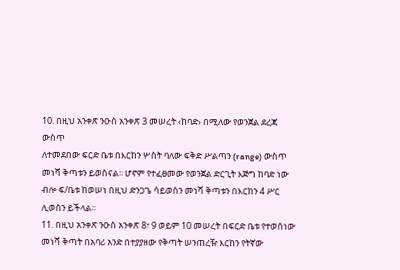10. በዚህ አንቀጽ ንዑስ አንቀጽ 3 መሠረት ‹ከባድ› በሚለው የወንጀል ደረጃ ውስጥ
ለተመደበው ፍርድ ቤቱ በእርከን ሦስት ባለው ፍቅድ ሥልጣን (range) ውስጥ
መነሻ ቅጣቱን ይወስናል፡፡ ሆኖም የተፈፀመው የወንጀል ድርጊት እጅግ ከባድ ነው
ብሎ ፍ/ቤቱ ከወሠነ በዚህ ድንጋጌ ሳይወሰን መነሻ ቅጣቱን በእርከን 4 ሥር
ሊወስን ይችላል፡፡
11. በዚህ አንቀጽ ንዑስ አንቀጽ 8፣ 9 ወይም 10 መሠረት በፍርድ ቤቱ የተወሰነው
መነሻ ቅጣት በአባሪ አንድ በተያያዘው የቅጣት ሠንጠረዥ እርከን የትኛው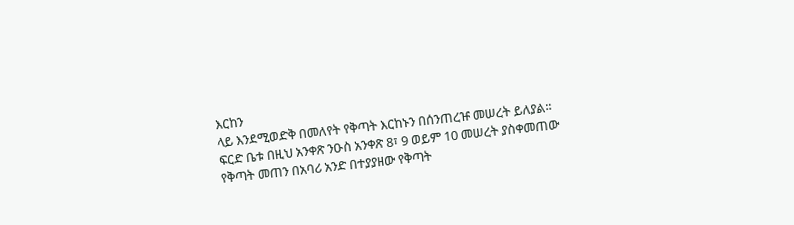እርከን
ላይ እንደሚወድቅ በመለየት የቅጣት እርከኑን በሰንጠረዡ መሠረት ይለያል፡፡
ፍርድ ቤቱ በዚህ አንቀጽ ንዑስ አንቀጽ 8፣ 9 ወይም 10 መሠረት ያስቀመጠው
የቅጣት መጠን በአባሪ አንድ በተያያዘው የቅጣት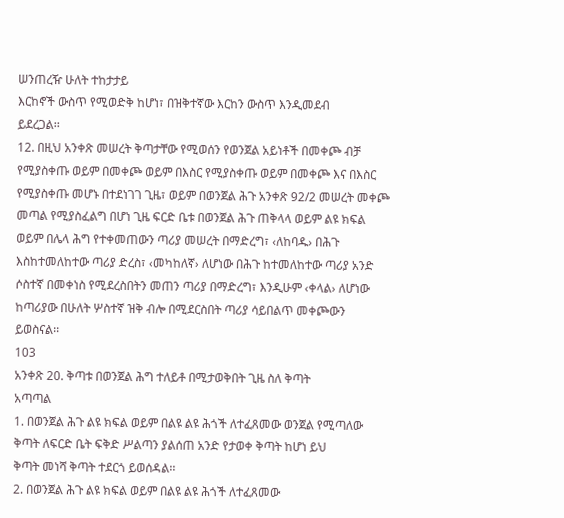ሠንጠረዥ ሁለት ተከታታይ
እርከኖች ውስጥ የሚወድቅ ከሆነ፣ በዝቅተኛው እርከን ውስጥ እንዲመደብ
ይደረጋል፡፡
12. በዚህ አንቀጽ መሠረት ቅጣታቸው የሚወሰን የወንጀል አይነቶች በመቀጮ ብቻ
የሚያስቀጡ ወይም በመቀጮ ወይም በእስር የሚያስቀጡ ወይም በመቀጮ እና በእስር
የሚያስቀጡ መሆኑ በተደነገገ ጊዜ፣ ወይም በወንጀል ሕጉ አንቀጽ 92/2 መሠረት መቀጮ
መጣል የሚያስፈልግ በሆነ ጊዜ ፍርድ ቤቱ በወንጀል ሕጉ ጠቅላላ ወይም ልዩ ክፍል
ወይም በሌላ ሕግ የተቀመጠውን ጣሪያ መሠረት በማድረግ፣ ‹ለከባዱ› በሕጉ
እስከተመለከተው ጣሪያ ድረስ፣ ‹መካከለኛ› ለሆነው በሕጉ ከተመለከተው ጣሪያ አንድ
ሶስተኛ በመቀነስ የሚደረስበትን መጠን ጣሪያ በማድረግ፣ እንዲሁም ‹ቀላል› ለሆነው
ከጣሪያው በሁለት ሦስተኛ ዝቅ ብሎ በሚደርስበት ጣሪያ ሳይበልጥ መቀጮውን
ይወስናል፡፡
103
አንቀጽ 20. ቅጣቱ በወንጀል ሕግ ተለይቶ በሚታወቅበት ጊዜ ስለ ቅጣት
አጣጣል
1. በወንጀል ሕጉ ልዩ ክፍል ወይም በልዩ ልዩ ሕጎች ለተፈጸመው ወንጀል የሚጣለው
ቅጣት ለፍርድ ቤት ፍቅድ ሥልጣን ያልሰጠ አንድ የታወቀ ቅጣት ከሆነ ይህ
ቅጣት መነሻ ቅጣት ተደርጎ ይወሰዳል፡፡
2. በወንጀል ሕጉ ልዩ ክፍል ወይም በልዩ ልዩ ሕጎች ለተፈጸመው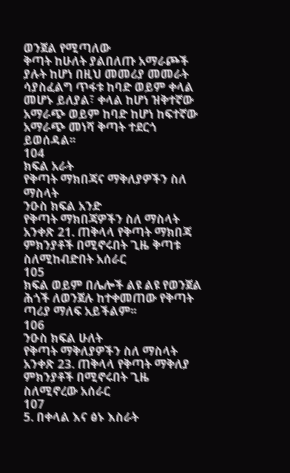ወንጀል የሚጣለው
ቅጣት ከሁለት ያልበለጡ አማራጮች ያሉት ከሆነ በዚህ መመሪያ መመራት
ሳያስፈልግ ጥፋቱ ከባድ ወይም ቀላል መሆኑ ይለያል፣ ቀላል ከሆነ ዝቅተኛው
አማራጭ ወይም ከባድ ከሆነ ከፍተኛው አማራጭ መነሻ ቅጣት ተደርጎ ይወሰዳል፡፡
104
ክፍል አራት
የቅጣት ማክበጃና ማቅለያዎችን ስለ ማስላት
ንዑስ ክፍል አንድ
የቅጣት ማክበጃዎችን ስለ ማስላት
አንቀጽ 21. ጠቅላላ የቅጣት ማክበጃ ምክንያቶች በሚኖሩበት ጊዜ ቅጣቱ
ስለሚከብድበት አሰራር
105
ክፍል ወይም በሌሎች ልዩ ልዩ የወንጀል ሕጎች ለወንጀሉ ከተቀመጠው የቅጣት
ጣሪያ ማለፍ አይችልም፡፡
106
ንዑስ ክፍል ሁለት
የቅጣት ማቅለያዎችን ስለ ማስላት
አንቀጽ 23. ጠቅላላ የቅጣት ማቅለያ ምክንያቶች በሚኖሩበት ጊዜ
ስለሚኖረው አሰራር
107
5. በቀላል እና ፅኑ እስራት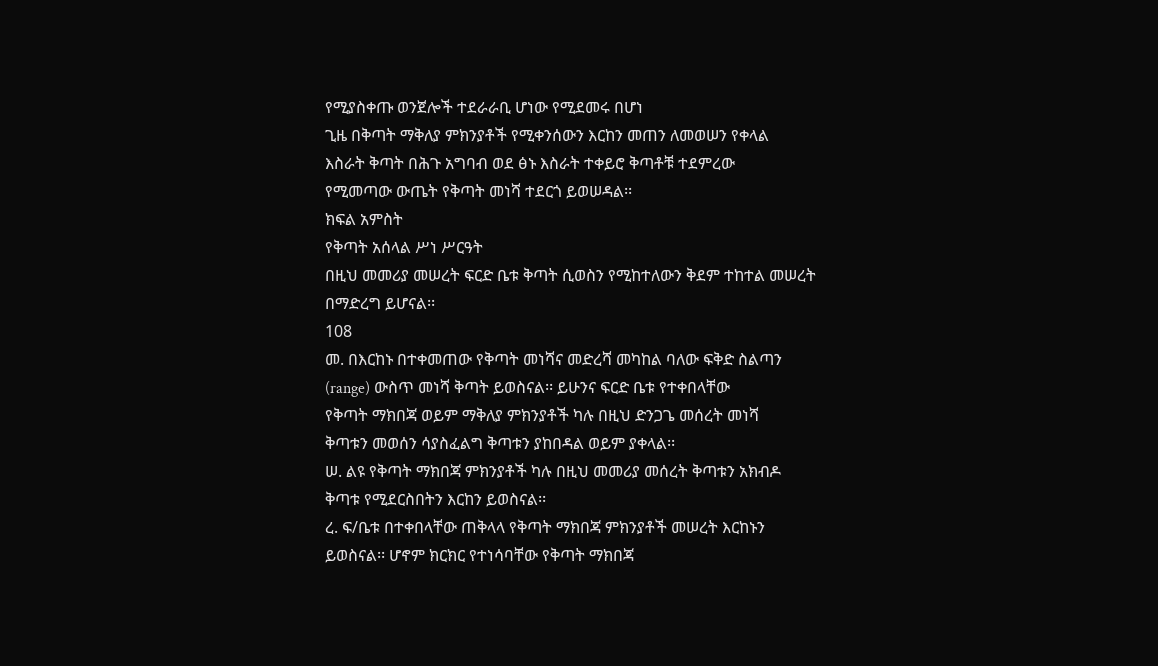የሚያስቀጡ ወንጀሎች ተደራራቢ ሆነው የሚደመሩ በሆነ
ጊዜ በቅጣት ማቅለያ ምክንያቶች የሚቀንሰውን እርከን መጠን ለመወሠን የቀላል
እስራት ቅጣት በሕጉ አግባብ ወደ ፅኑ እስራት ተቀይሮ ቅጣቶቹ ተደምረው
የሚመጣው ውጤት የቅጣት መነሻ ተደርጎ ይወሠዳል፡፡
ክፍል አምስት
የቅጣት አሰላል ሥነ ሥርዓት
በዚህ መመሪያ መሠረት ፍርድ ቤቱ ቅጣት ሲወስን የሚከተለውን ቅደም ተከተል መሠረት
በማድረግ ይሆናል፡፡
108
መ. በእርከኑ በተቀመጠው የቅጣት መነሻና መድረሻ መካከል ባለው ፍቅድ ስልጣን
(range) ውስጥ መነሻ ቅጣት ይወስናል፡፡ ይሁንና ፍርድ ቤቱ የተቀበላቸው
የቅጣት ማክበጃ ወይም ማቅለያ ምክንያቶች ካሉ በዚህ ድንጋጌ መሰረት መነሻ
ቅጣቱን መወሰን ሳያስፈልግ ቅጣቱን ያከበዳል ወይም ያቀላል፡፡
ሠ. ልዩ የቅጣት ማክበጃ ምክንያቶች ካሉ በዚህ መመሪያ መሰረት ቅጣቱን አክብዶ
ቅጣቱ የሚደርስበትን እርከን ይወስናል፡፡
ረ. ፍ/ቤቱ በተቀበላቸው ጠቅላላ የቅጣት ማክበጃ ምክንያቶች መሠረት እርከኑን
ይወስናል፡፡ ሆኖም ክርክር የተነሳባቸው የቅጣት ማክበጃ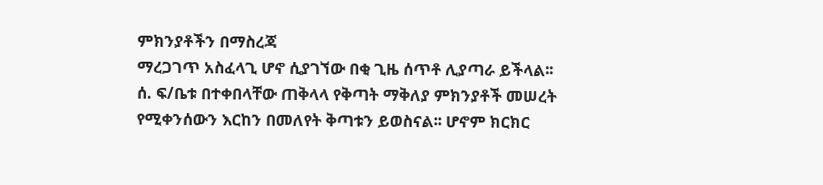ምክንያቶችን በማስረጃ
ማረጋገጥ አስፈላጊ ሆኖ ሲያገኘው በቂ ጊዜ ሰጥቶ ሊያጣራ ይችላል፡፡
ሰ. ፍ/ቤቱ በተቀበላቸው ጠቅላላ የቅጣት ማቅለያ ምክንያቶች መሠረት
የሚቀንሰውን እርከን በመለየት ቅጣቱን ይወስናል፡፡ ሆኖም ክርክር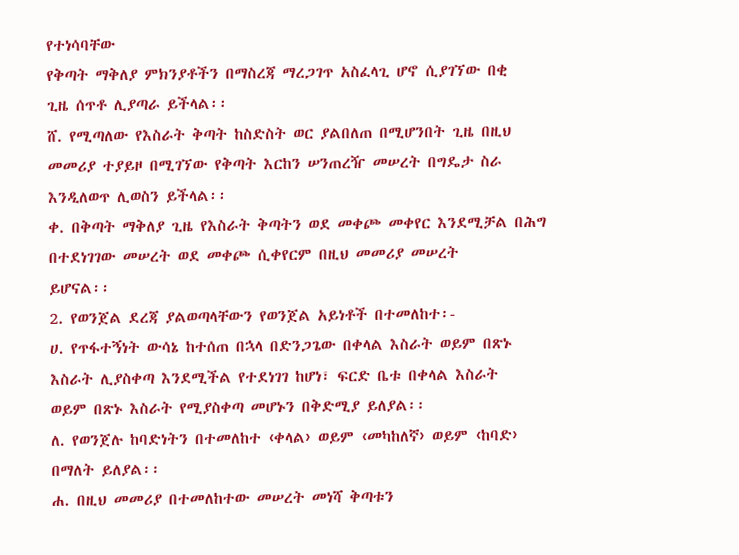የተነሳባቸው
የቅጣት ማቅለያ ምክንያቶችን በማስረጃ ማረጋገጥ አስፈላጊ ሆኖ ሲያገኘው በቂ
ጊዜ ሰጥቶ ሊያጣራ ይችላል፡፡
ሸ. የሚጣለው የእስራት ቅጣት ከስድስት ወር ያልበለጠ በሚሆንበት ጊዜ በዚህ
መመሪያ ተያይዞ በሚገኘው የቅጣት እርከን ሠንጠረዥ መሠረት በግዴታ ስራ
እንዲለወጥ ሊወስን ይችላል፡፡
ቀ. በቅጣት ማቅለያ ጊዜ የእስራት ቅጣትን ወደ መቀጮ መቀየር እንደሚቻል በሕግ
በተደነገገው መሠረት ወደ መቀጮ ሲቀየርም በዚህ መመሪያ መሠረት
ይሆናል፡፡
2. የወንጀል ደረጃ ያልወጣላቸውን የወንጀል አይነቶች በተመለከተ፡-
ሀ. የጥፋተኝነት ውሳኔ ከተሰጠ በኋላ በድንጋጌው በቀላል እስራት ወይም በጽኑ
እስራት ሊያስቀጣ እንደሚችል የተደነገገ ከሆነ፣ ፍርድ ቤቱ በቀላል እስራት
ወይም በጽኑ እስራት የሚያስቀጣ መሆኑን በቅድሚያ ይለያል፡፡
ለ. የወንጀሉ ከባድነትን በተመለከተ ‹ቀላል› ወይም ‹መካከለኛ› ወይም ‹ከባድ›
በማለት ይለያል፡፡
ሐ. በዚህ መመሪያ በተመለከተው መሠረት መነሻ ቅጣቱን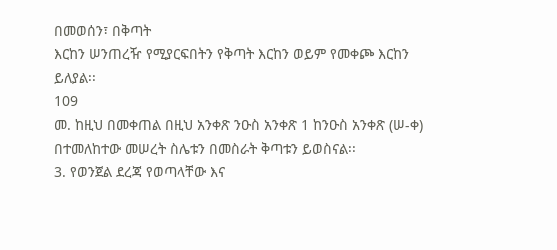በመወሰን፣ በቅጣት
እርከን ሠንጠረዥ የሚያርፍበትን የቅጣት እርከን ወይም የመቀጮ እርከን
ይለያል፡፡
109
መ. ከዚህ በመቀጠል በዚህ አንቀጽ ንዑስ አንቀጽ 1 ከንዑስ አንቀጽ (ሠ-ቀ)
በተመለከተው መሠረት ስሌቱን በመስራት ቅጣቱን ይወስናል፡፡
3. የወንጀል ደረጃ የወጣላቸው እና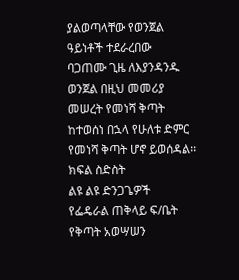ያልወጣላቸው የወንጀል ዓይነቶች ተደራረበው
ባጋጠሙ ጊዜ ለእያንዳንዱ ወንጀል በዚህ መመሪያ መሠረት የመነሻ ቅጣት
ከተወሰነ በኋላ የሁለቱ ድምር የመነሻ ቅጣት ሆኖ ይወሰዳል፡፡
ክፍል ስድስት
ልዩ ልዩ ድንጋጌዎች
የፌዴራል ጠቅላይ ፍ/ቤት የቅጣት አወሣሠን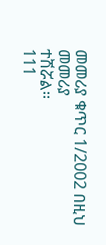መመሪያ ቁጥር 1/2002 በዚህ መመሪያ
ተሽሯል፡፡
111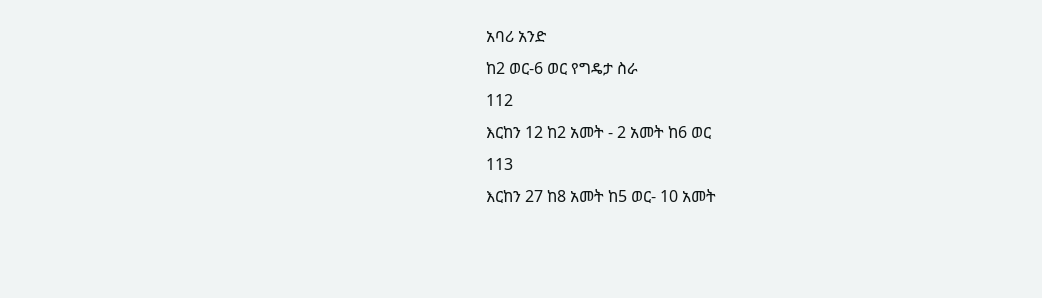አባሪ አንድ
ከ2 ወር-6 ወር የግዴታ ስራ
112
እርከን 12 ከ2 አመት - 2 አመት ከ6 ወር
113
እርከን 27 ከ8 አመት ከ5 ወር- 10 አመት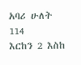አባሪ ሁለት
114
እርከን 2 እስከ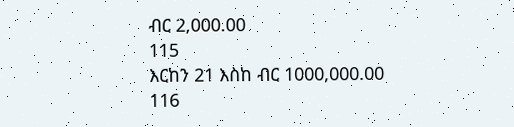ብር 2,000.00
115
እርከን 21 እስከ ብር 1000,000.00
116